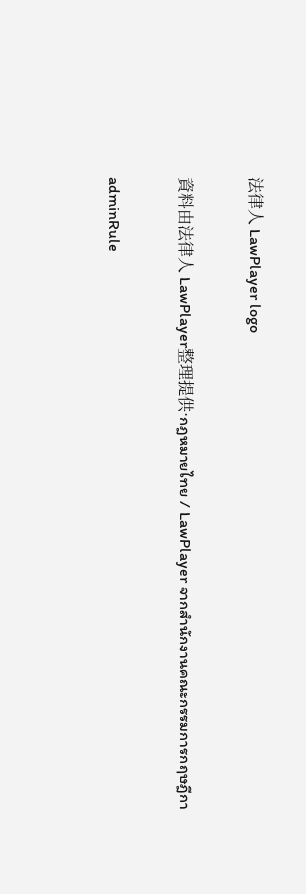法律人 LawPlayer logo

資料由法律人 LawPlayer整理提供·กฎหมายไทย / LawPlayer จากสำนักงานคณะกรรมการกฤษฎีกา

adminRule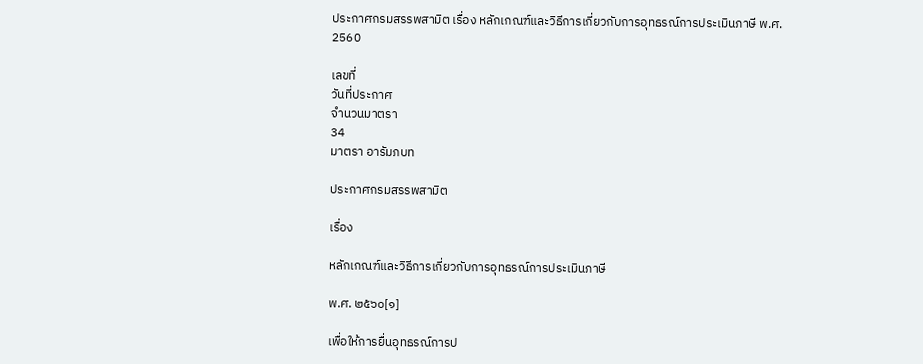ประกาศกรมสรรพสามิต เรื่อง หลักเกณฑ์และวิธีการเกี่ยวกับการอุทธรณ์การประเมินภาษี พ.ศ. 2560

เลขที่
วันที่ประกาศ
จำนวนมาตรา
34
มาตรา อารัมภบท

ประกาศกรมสรรพสามิต

เรื่อง

หลักเกณฑ์และวิธีการเกี่ยวกับการอุทธรณ์การประเมินภาษี

พ.ศ. ๒๕๖๐[๑]

เพื่อให้การยื่นอุทธรณ์การป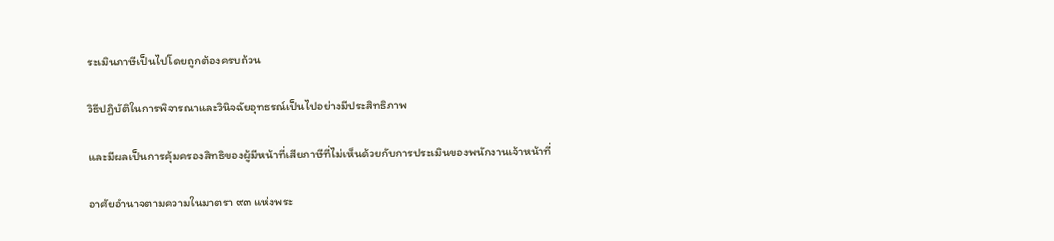ระเมินภาษีเป็นไปโดยถูกต้องครบถ้วน

วิธีปฏิบัติในการพิจารณาและวินิจฉัยอุทธรณ์เป็นไปอย่างมีประสิทธิภาพ

และมีผลเป็นการคุ้มครองสิทธิของผู้มีหน้าที่เสียภาษีที่ไม่เห็นด้วยกับการประเมินของพนักงานเจ้าหน้าที่

อาศัยอำนาจตามความในมาตรา ๙๓ แห่งพระ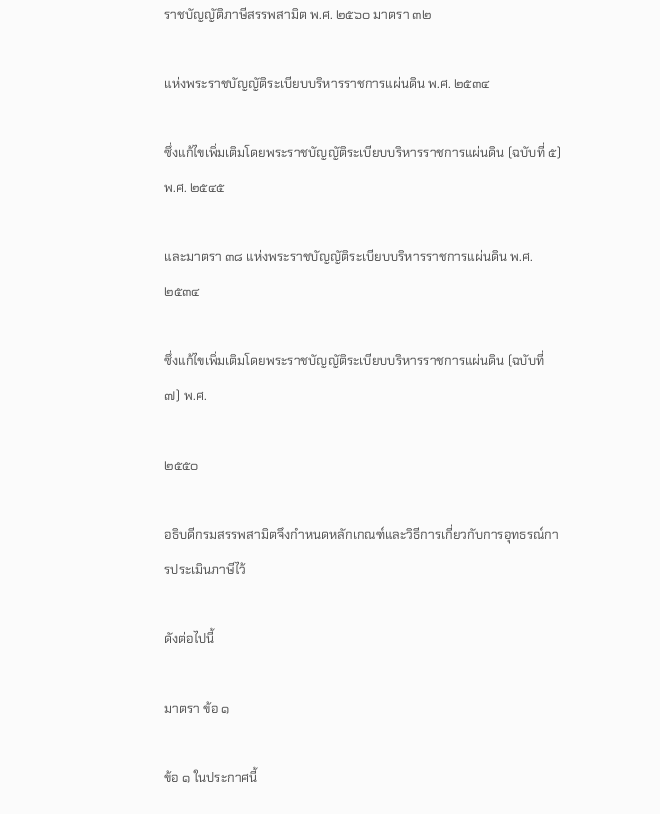ราชบัญญัติภาษีสรรพสามิต พ.ศ. ๒๕๖๐ มาตรา ๓๒

แห่งพระราชบัญญัติระเบียบบริหารราชการแผ่นดิน พ.ศ. ๒๕๓๔

ซึ่งแก้ไขเพิ่มเติมโดยพระราชบัญญัติระเบียบบริหารราชการแผ่นดิน (ฉบับที่ ๕) พ.ศ. ๒๕๔๕

และมาตรา ๓๘ แห่งพระราชบัญญัติระเบียบบริหารราชการแผ่นดิน พ.ศ. ๒๕๓๔

ซึ่งแก้ไขเพิ่มเติมโดยพระราชบัญญัติระเบียบบริหารราชการแผ่นดิน (ฉบับที่ ๗) พ.ศ.

๒๕๕๐

อธิบดีกรมสรรพสามิตจึงกำหนดหลักเกณฑ์และวิธีการเกี่ยวกับการอุทธรณ์การประเมินภาษีไว้

ดังต่อไปนี้

มาตรา ข้อ ๑

ข้อ ๑ ในประกาศนี้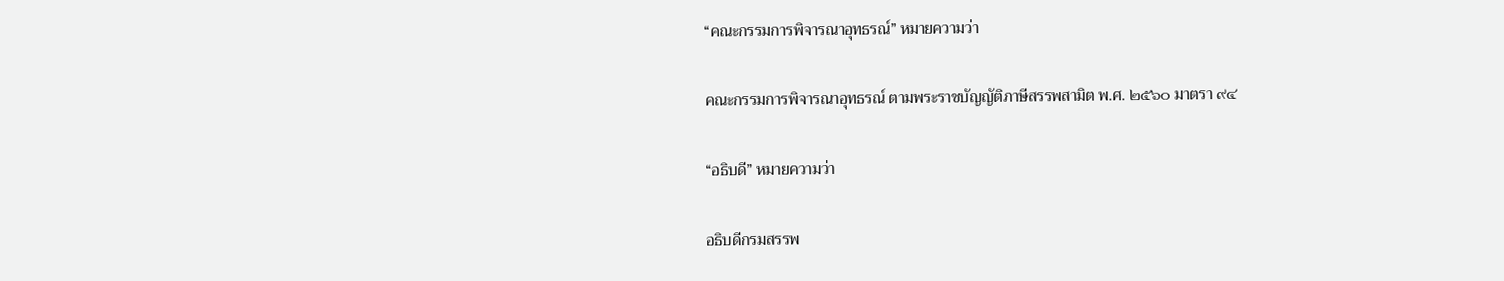“คณะกรรมการพิจารณาอุทธรณ์” หมายความว่า

คณะกรรมการพิจารณาอุทธรณ์ ตามพระราชบัญญัติภาษีสรรพสามิต พ.ศ. ๒๕๖๐ มาตรา ๙๔

“อธิบดี” หมายความว่า

อธิบดีกรมสรรพ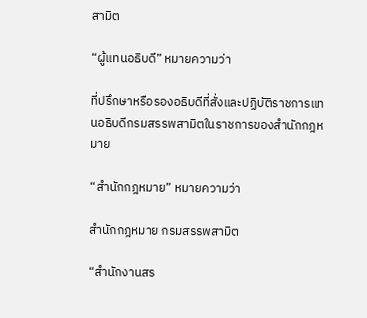สามิต

“ผู้แทนอธิบดี” หมายความว่า

ที่ปรึกษาหรือรองอธิบดีที่สั่งและปฏิบัติราชการแทนอธิบดีกรมสรรพสามิตในราชการของสำนักกฎหมาย

“สำนักกฎหมาย” หมายความว่า

สำนักกฎหมาย กรมสรรพสามิต

“สำนักงานสร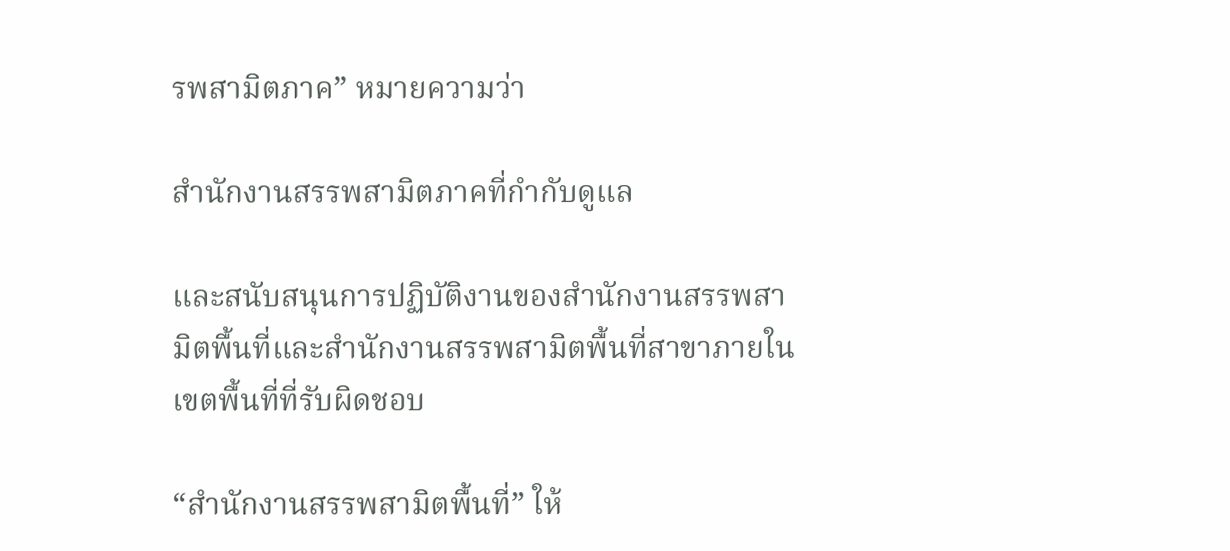รพสามิตภาค” หมายความว่า

สำนักงานสรรพสามิตภาคที่กำกับดูแล

และสนับสนุนการปฏิบัติงานของสำนักงานสรรพสามิตพื้นที่และสำนักงานสรรพสามิตพื้นที่สาขาภายในเขตพื้นที่ที่รับผิดชอบ

“สำนักงานสรรพสามิตพื้นที่” ให้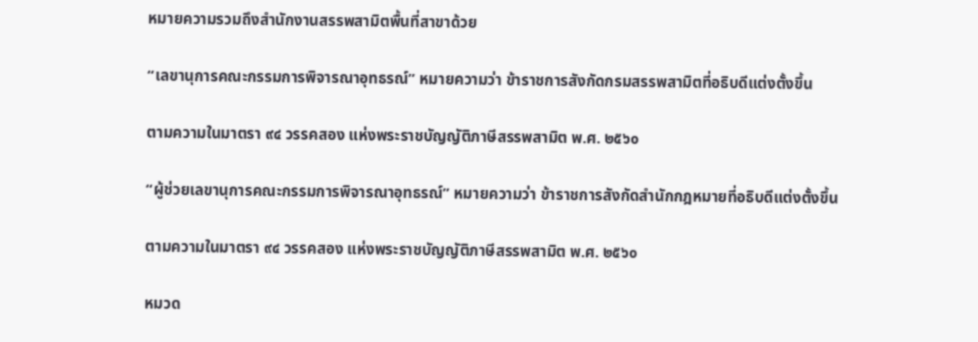หมายความรวมถึงสำนักงานสรรพสามิตพื้นที่สาขาด้วย

“เลขานุการคณะกรรมการพิจารณาอุทธรณ์” หมายความว่า ข้าราชการสังกัดกรมสรรพสามิตที่อธิบดีแต่งตั้งขึ้น

ตามความในมาตรา ๙๔ วรรคสอง แห่งพระราชบัญญัติภาษีสรรพสามิต พ.ศ. ๒๕๖๐

“ผู้ช่วยเลขานุการคณะกรรมการพิจารณาอุทธรณ์” หมายความว่า ข้าราชการสังกัดสำนักกฎหมายที่อธิบดีแต่งตั้งขึ้น

ตามความในมาตรา ๙๔ วรรคสอง แห่งพระราชบัญญัติภาษีสรรพสามิต พ.ศ. ๒๕๖๐

หมวด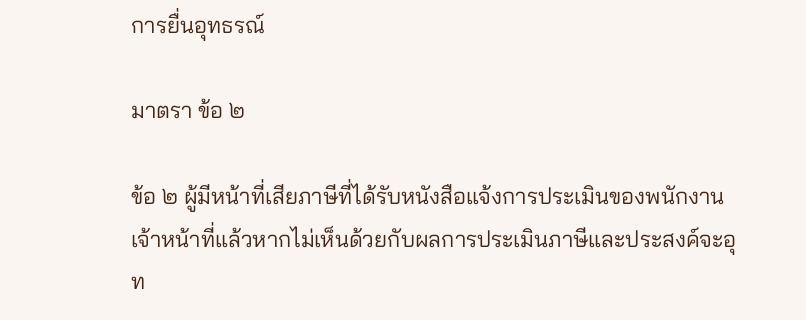การยื่นอุทธรณ์

มาตรา ข้อ ๒

ข้อ ๒ ผู้มีหน้าที่เสียภาษีที่ได้รับหนังสือแจ้งการประเมินของพนักงานเจ้าหน้าที่แล้วหากไม่เห็นด้วยกับผลการประเมินภาษีและประสงค์จะอุท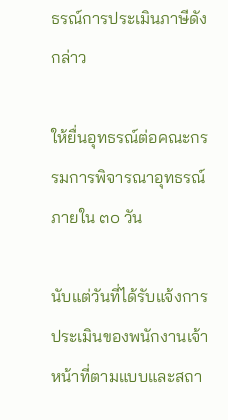ธรณ์การประเมินภาษีดังกล่าว

ให้ยื่นอุทธรณ์ต่อคณะกรรมการพิจารณาอุทธรณ์ภายใน ๓๐ วัน

นับแต่วันที่ได้รับแจ้งการประเมินของพนักงานเจ้าหน้าที่ตามแบบและสถา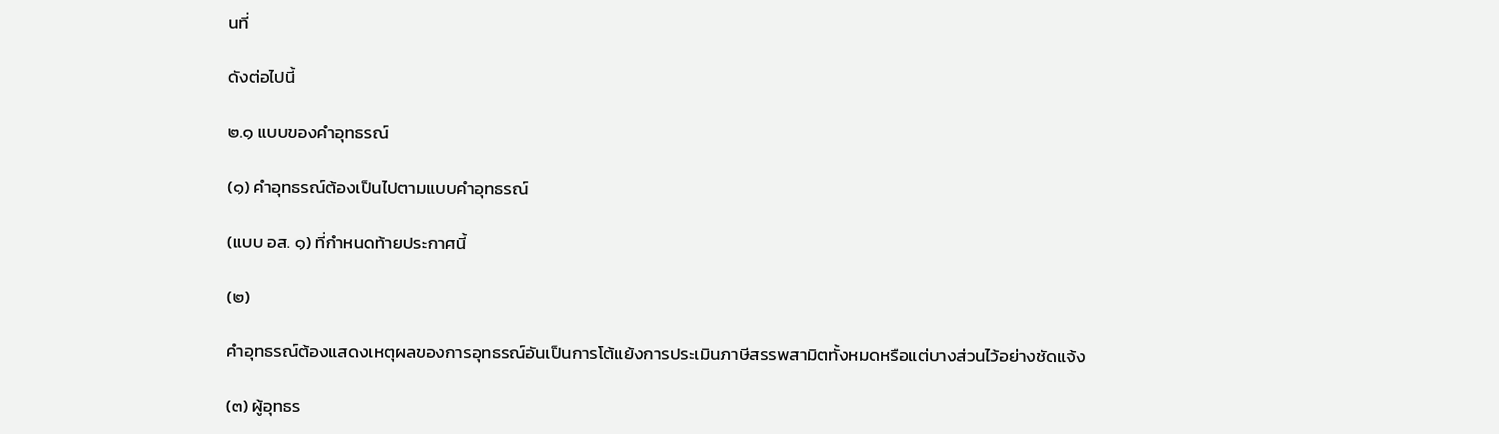นที่

ดังต่อไปนี้

๒.๑ แบบของคำอุทธรณ์

(๑) คำอุทธรณ์ต้องเป็นไปตามแบบคำอุทธรณ์

(แบบ อส. ๑) ที่กำหนดท้ายประกาศนี้

(๒)

คำอุทธรณ์ต้องแสดงเหตุผลของการอุทธรณ์อันเป็นการโต้แย้งการประเมินภาษีสรรพสามิตทั้งหมดหรือแต่บางส่วนไว้อย่างชัดแจ้ง

(๓) ผู้อุทธร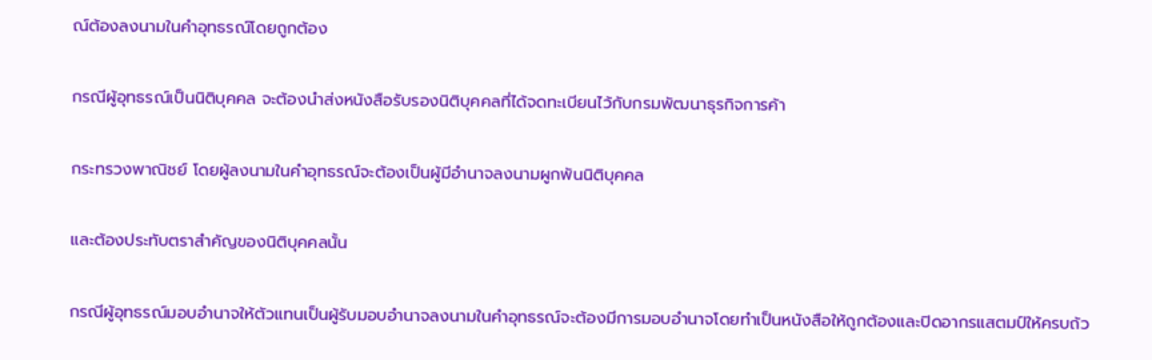ณ์ต้องลงนามในคำอุทธรณ์โดยถูกต้อง

กรณีผู้อุทธรณ์เป็นนิติบุคคล จะต้องนำส่งหนังสือรับรองนิติบุคคลที่ได้จดทะเบียนไว้กับกรมพัฒนาธุรกิจการค้า

กระทรวงพาณิชย์ โดยผู้ลงนามในคำอุทธรณ์จะต้องเป็นผู้มีอำนาจลงนามผูกพันนิติบุคคล

และต้องประทับตราสำคัญของนิติบุคคลนั้น

กรณีผู้อุทธรณ์มอบอำนาจให้ตัวแทนเป็นผู้รับมอบอำนาจลงนามในคำอุทธรณ์จะต้องมีการมอบอำนาจโดยทำเป็นหนังสือให้ถูกต้องและปิดอากรแสตมป์ให้ครบถ้ว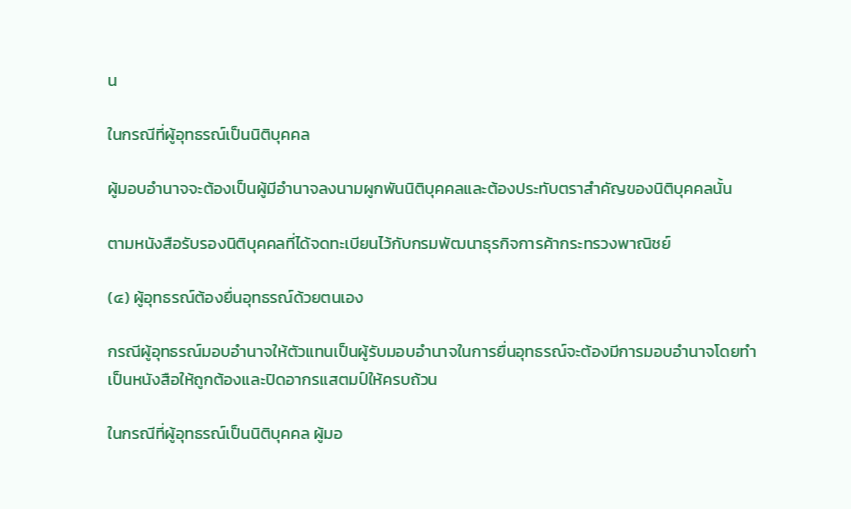น

ในกรณีที่ผู้อุทธรณ์เป็นนิติบุคคล

ผู้มอบอำนาจจะต้องเป็นผู้มีอำนาจลงนามผูกพันนิติบุคคลและต้องประทับตราสำคัญของนิติบุคคลนั้น

ตามหนังสือรับรองนิติบุคคลที่ได้จดทะเบียนไว้กับกรมพัฒนาธุรกิจการค้ากระทรวงพาณิชย์

(๔) ผู้อุทธรณ์ต้องยื่นอุทธรณ์ด้วยตนเอง

กรณีผู้อุทธรณ์มอบอำนาจให้ตัวแทนเป็นผู้รับมอบอำนาจในการยื่นอุทธรณ์จะต้องมีการมอบอำนาจโดยทำเป็นหนังสือให้ถูกต้องและปิดอากรแสตมป์ให้ครบถ้วน

ในกรณีที่ผู้อุทธรณ์เป็นนิติบุคคล ผู้มอ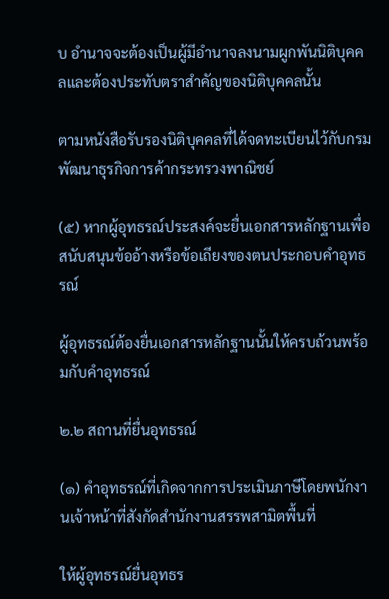บ อำนาจจะต้องเป็นผู้มีอำนาจลงนามผูกพันนิติบุคคลและต้องประทับตราสำคัญของนิติบุคคลนั้น

ตามหนังสือรับรองนิติบุคคลที่ได้จดทะเบียนไว้กับกรมพัฒนาธุรกิจการค้ากระทรวงพาณิชย์

(๕) หากผู้อุทธรณ์ประสงค์จะยื่นเอกสารหลักฐานเพื่อสนับสนุนข้ออ้างหรือข้อเถียงของตนประกอบคำอุทธรณ์

ผู้อุทธรณ์ต้องยื่นเอกสารหลักฐานนั้นให้ครบถ้วนพร้อมกับคำอุทธรณ์

๒.๒ สถานที่ยื่นอุทธรณ์

(๑) คำอุทธรณ์ที่เกิดจากการประเมินภาษีโดยพนักงานเจ้าหน้าที่สังกัดสำนักงานสรรพสามิตพื้นที่

ให้ผู้อุทธรณ์ยื่นอุทธร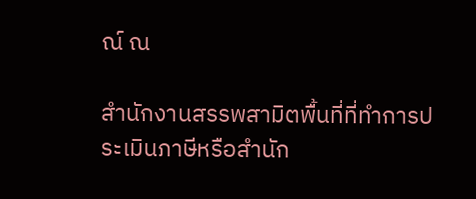ณ์ ณ

สำนักงานสรรพสามิตพื้นที่ที่ทำการประเมินภาษีหรือสำนัก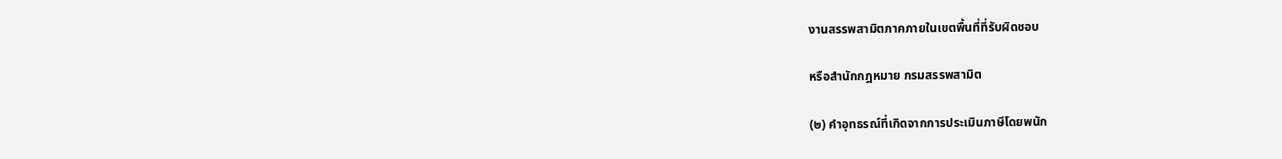งานสรรพสามิตภาคภายในเขตพื้นที่ที่รับผิดชอบ

หรือสำนักกฎหมาย กรมสรรพสามิต

(๒) คำอุทธรณ์ที่เกิดจากการประเมินภาษีโดยพนัก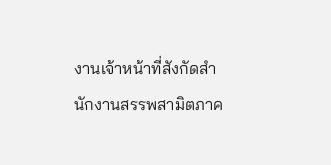งานเจ้าหน้าที่สังกัดสำนักงานสรรพสามิตภาค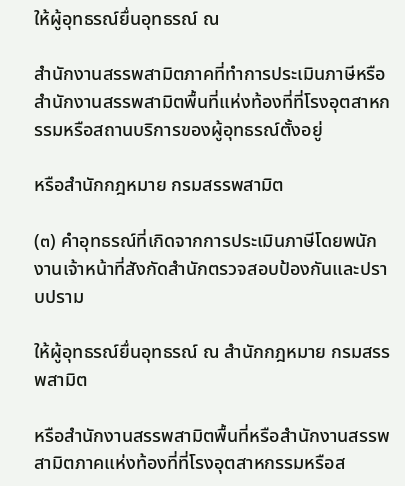ให้ผู้อุทธรณ์ยื่นอุทธรณ์ ณ

สำนักงานสรรพสามิตภาคที่ทำการประเมินภาษีหรือสำนักงานสรรพสามิตพื้นที่แห่งท้องที่ที่โรงอุตสาหกรรมหรือสถานบริการของผู้อุทธรณ์ตั้งอยู่

หรือสำนักกฎหมาย กรมสรรพสามิต

(๓) คำอุทธรณ์ที่เกิดจากการประเมินภาษีโดยพนักงานเจ้าหน้าที่สังกัดสำนักตรวจสอบป้องกันและปราบปราม

ให้ผู้อุทธรณ์ยื่นอุทธรณ์ ณ สำนักกฎหมาย กรมสรรพสามิต

หรือสำนักงานสรรพสามิตพื้นที่หรือสำนักงานสรรพสามิตภาคแห่งท้องที่ที่โรงอุตสาหกรรมหรือส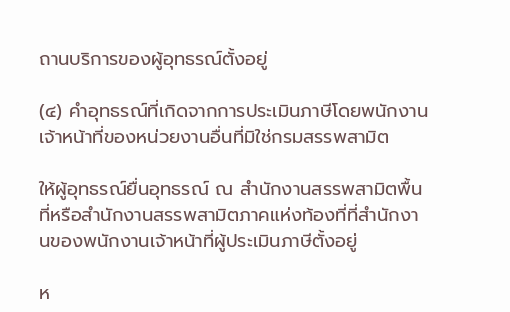ถานบริการของผู้อุทธรณ์ตั้งอยู่

(๔) คำอุทธรณ์ที่เกิดจากการประเมินภาษีโดยพนักงานเจ้าหน้าที่ของหน่วยงานอื่นที่มิใช่กรมสรรพสามิต

ให้ผู้อุทธรณ์ยื่นอุทธรณ์ ณ สำนักงานสรรพสามิตพื้นที่หรือสำนักงานสรรพสามิตภาคแห่งท้องที่ที่สำนักงานของพนักงานเจ้าหน้าที่ผู้ประเมินภาษีตั้งอยู่

ห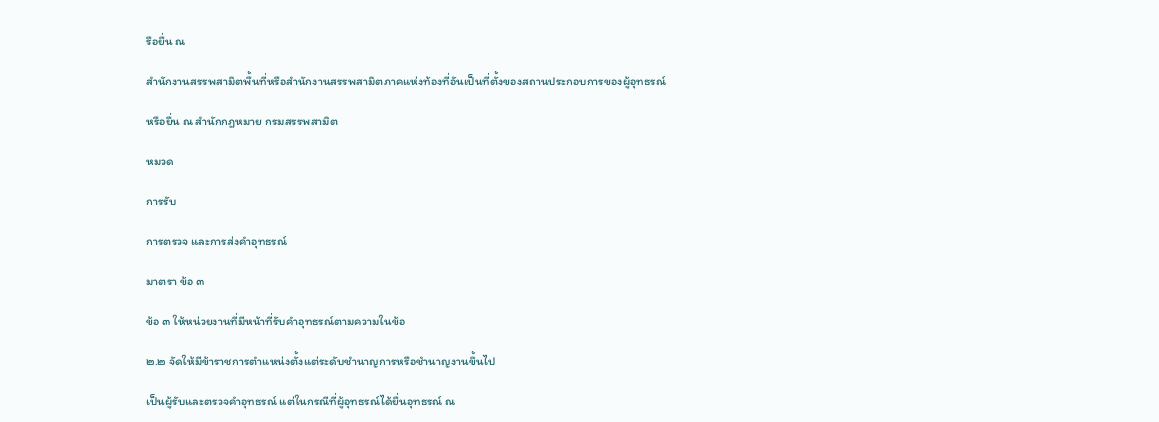รือยื่น ณ

สำนักงานสรรพสามิตพื้นที่หรือสำนักงานสรรพสามิตภาคแห่งท้องที่อันเป็นที่ตั้งของสถานประกอบการของผู้อุทธรณ์

หรือยื่น ณ สำนักกฎหมาย กรมสรรพสามิต

หมวด

การรับ

การตรวจ และการส่งคำอุทธรณ์

มาตรา ข้อ ๓

ข้อ ๓ ให้หน่วยงานที่มีหน้าที่รับคำอุทธรณ์ตามความในข้อ

๒.๒ จัดให้มีข้าราชการตำแหน่งตั้งแต่ระดับชำนาญการหรือชำนาญงานขึ้นไป

เป็นผู้รับและตรวจคำอุทธรณ์ แต่ในกรณีที่ผู้อุทธรณ์ได้ยื่นอุทธรณ์ ณ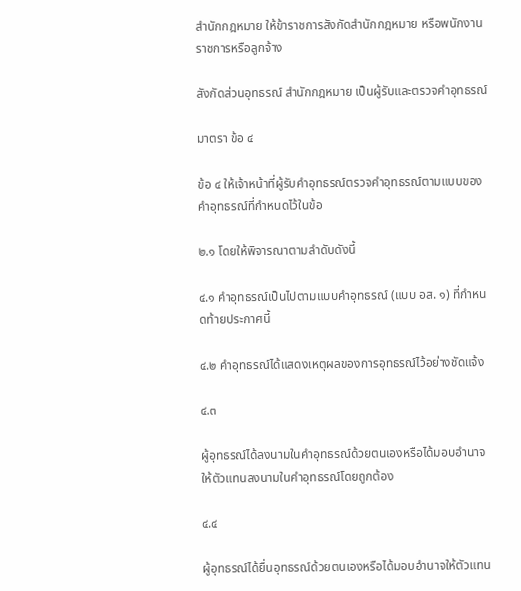สำนักกฎหมาย ให้ข้าราชการสังกัดสำนักกฎหมาย หรือพนักงานราชการหรือลูกจ้าง

สังกัดส่วนอุทธรณ์ สำนักกฎหมาย เป็นผู้รับและตรวจคำอุทธรณ์

มาตรา ข้อ ๔

ข้อ ๔ ให้เจ้าหน้าที่ผู้รับคำอุทธรณ์ตรวจคำอุทธรณ์ตามแบบของคำอุทธรณ์ที่กำหนดไว้ในข้อ

๒.๑ โดยให้พิจารณาตามลำดับดังนี้

๔.๑ คำอุทธรณ์เป็นไปตามแบบคำอุทธรณ์ (แบบ อส. ๑) ที่กำหนดท้ายประกาศนี้

๔.๒ คำอุทธรณ์ได้แสดงเหตุผลของการอุทธรณ์ไว้อย่างชัดแจ้ง

๔.๓

ผู้อุทธรณ์ได้ลงนามในคำอุทธรณ์ด้วยตนเองหรือได้มอบอำนาจให้ตัวแทนลงนามในคำอุทธรณ์โดยถูกต้อง

๔.๔

ผู้อุทธรณ์ได้ยื่นอุทธรณ์ด้วยตนเองหรือได้มอบอำนาจให้ตัวแทน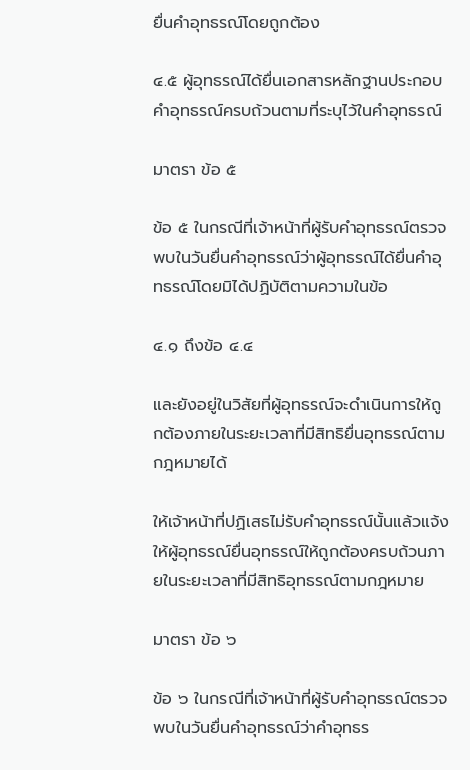ยื่นคำอุทธรณ์โดยถูกต้อง

๔.๕ ผู้อุทธรณ์ได้ยื่นเอกสารหลักฐานประกอบคำอุทธรณ์ครบถ้วนตามที่ระบุไว้ในคำอุทธรณ์

มาตรา ข้อ ๕

ข้อ ๕ ในกรณีที่เจ้าหน้าที่ผู้รับคำอุทธรณ์ตรวจพบในวันยื่นคำอุทธรณ์ว่าผู้อุทธรณ์ได้ยื่นคำอุทธรณ์โดยมิได้ปฏิบัติตามความในข้อ

๔.๑ ถึงข้อ ๔.๔

และยังอยู่ในวิสัยที่ผู้อุทธรณ์จะดำเนินการให้ถูกต้องภายในระยะเวลาที่มีสิทธิยื่นอุทธรณ์ตามกฎหมายได้

ให้เจ้าหน้าที่ปฏิเสธไม่รับคำอุทธรณ์นั้นแล้วแจ้งให้ผู้อุทธรณ์ยื่นอุทธรณ์ให้ถูกต้องครบถ้วนภายในระยะเวลาที่มีสิทธิอุทธรณ์ตามกฎหมาย

มาตรา ข้อ ๖

ข้อ ๖ ในกรณีที่เจ้าหน้าที่ผู้รับคำอุทธรณ์ตรวจพบในวันยื่นคำอุทธรณ์ว่าคำอุทธร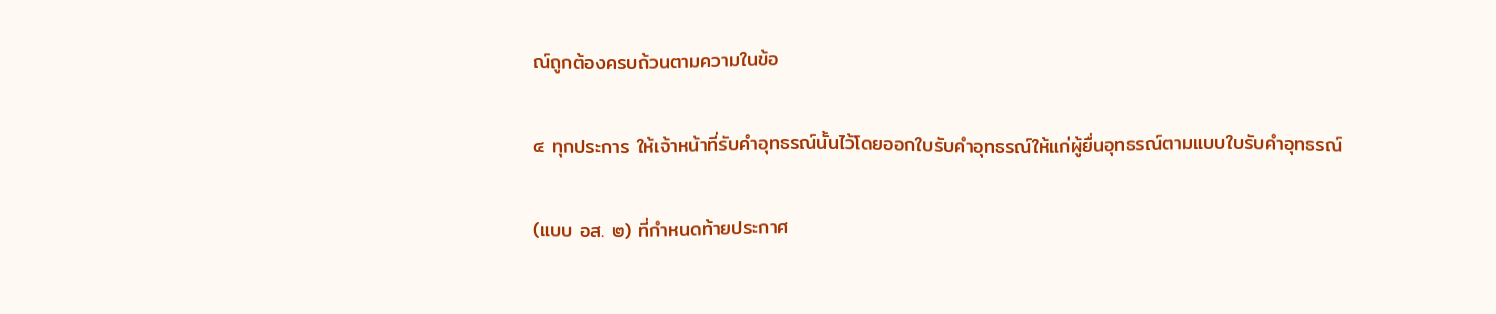ณ์ถูกต้องครบถ้วนตามความในข้อ

๔ ทุกประการ ให้เจ้าหน้าที่รับคำอุทธรณ์นั้นไว้โดยออกใบรับคำอุทธรณ์ให้แก่ผู้ยื่นอุทธรณ์ตามแบบใบรับคำอุทธรณ์

(แบบ อส. ๒) ที่กำหนดท้ายประกาศ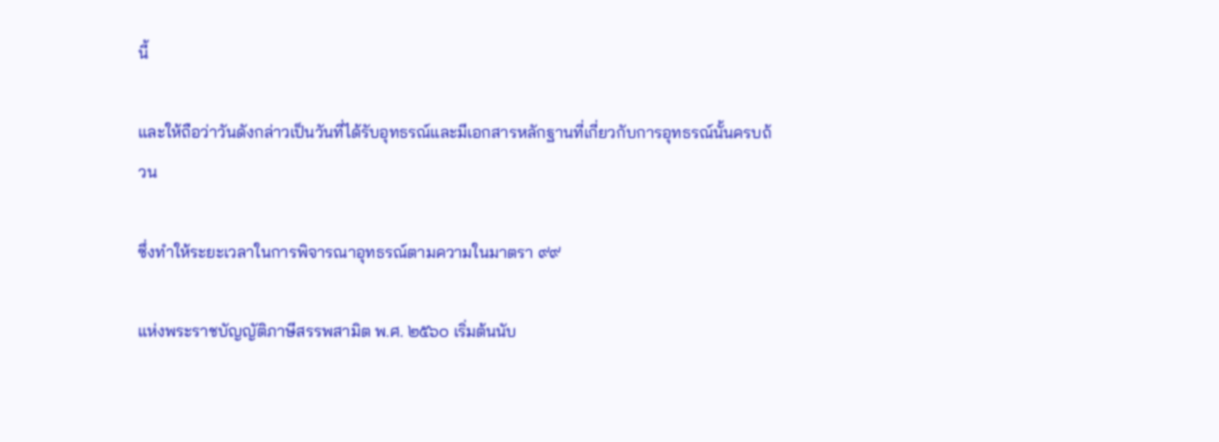นี้

และให้ถือว่าวันดังกล่าวเป็นวันที่ได้รับอุทธรณ์และมีเอกสารหลักฐานที่เกี่ยวกับการอุทธรณ์นั้นครบถ้วน

ซึ่งทำให้ระยะเวลาในการพิจารณาอุทธรณ์ตามความในมาตรา ๙๙

แห่งพระราชบัญญัติภาษีสรรพสามิต พ.ศ. ๒๕๖๐ เริ่มต้นนับ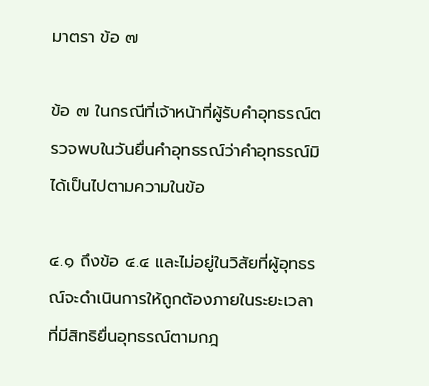มาตรา ข้อ ๗

ข้อ ๗ ในกรณีที่เจ้าหน้าที่ผู้รับคำอุทธรณ์ตรวจพบในวันยื่นคำอุทธรณ์ว่าคำอุทธรณ์มิได้เป็นไปตามความในข้อ

๔.๑ ถึงข้อ ๔.๔ และไม่อยู่ในวิสัยที่ผู้อุทธรณ์จะดำเนินการให้ถูกต้องภายในระยะเวลาที่มีสิทธิยื่นอุทธรณ์ตามกฎ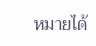หมายได้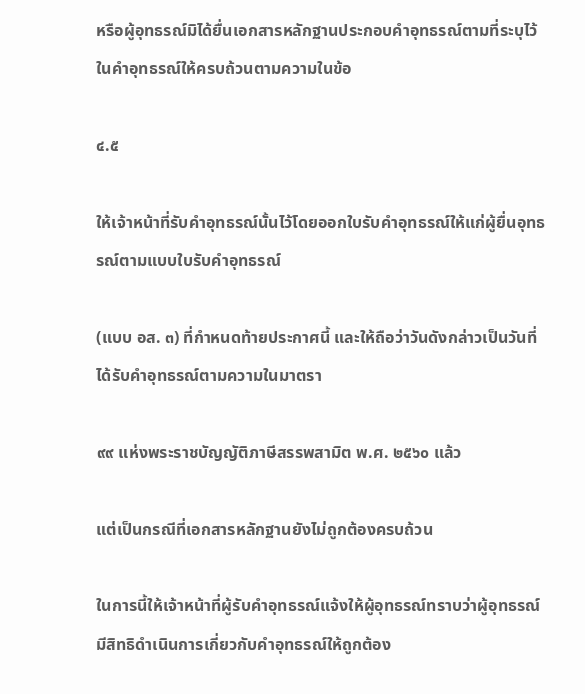หรือผู้อุทธรณ์มิได้ยื่นเอกสารหลักฐานประกอบคำอุทธรณ์ตามที่ระบุไว้ในคำอุทธรณ์ให้ครบถ้วนตามความในข้อ

๔.๕

ให้เจ้าหน้าที่รับคำอุทธรณ์นั้นไว้โดยออกใบรับคำอุทธรณ์ให้แก่ผู้ยื่นอุทธรณ์ตามแบบใบรับคำอุทธรณ์

(แบบ อส. ๓) ที่กำหนดท้ายประกาศนี้ และให้ถือว่าวันดังกล่าวเป็นวันที่ได้รับคำอุทธรณ์ตามความในมาตรา

๙๙ แห่งพระราชบัญญัติภาษีสรรพสามิต พ.ศ. ๒๕๖๐ แล้ว

แต่เป็นกรณีที่เอกสารหลักฐานยังไม่ถูกต้องครบถ้วน

ในการนี้ให้เจ้าหน้าที่ผู้รับคำอุทธรณ์แจ้งให้ผู้อุทธรณ์ทราบว่าผู้อุทธรณ์มีสิทธิดำเนินการเกี่ยวกับคำอุทธรณ์ให้ถูกต้อง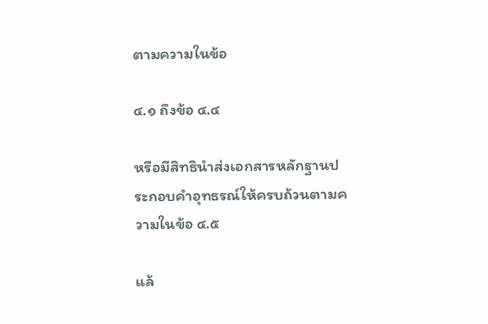ตามความในข้อ

๔.๑ ถึงข้อ ๔.๔

หรือมีสิทธินำส่งเอกสารหลักฐานประกอบคำอุทธรณ์ให้ครบถ้วนตามความในข้อ ๔.๕

แล้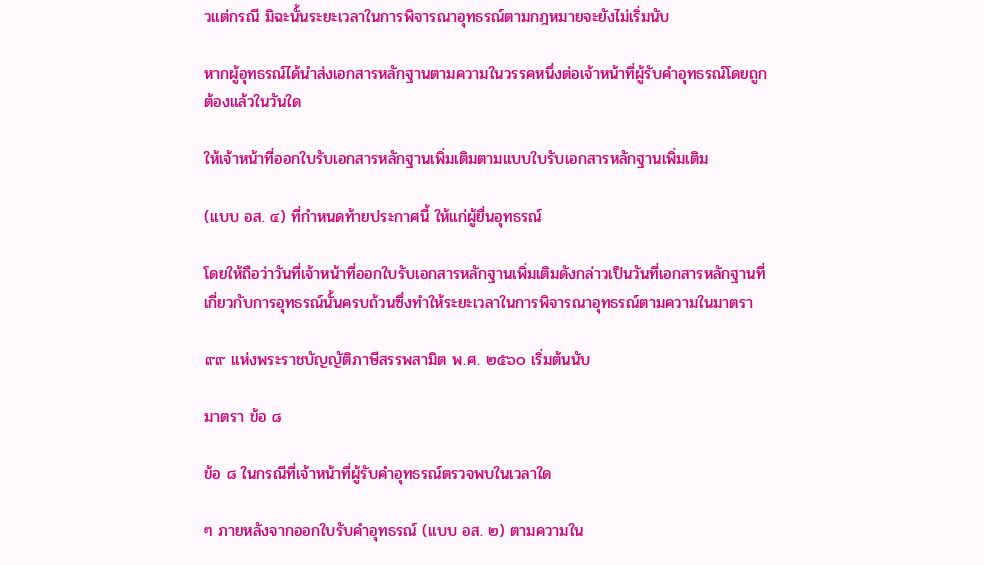วแต่กรณี มิฉะนั้นระยะเวลาในการพิจารณาอุทธรณ์ตามกฎหมายจะยังไม่เริ่มนับ

หากผู้อุทธรณ์ได้นำส่งเอกสารหลักฐานตามความในวรรคหนึ่งต่อเจ้าหน้าที่ผู้รับคำอุทธรณ์โดยถูกต้องแล้วในวันใด

ให้เจ้าหน้าที่ออกใบรับเอกสารหลักฐานเพิ่มเติมตามแบบใบรับเอกสารหลักฐานเพิ่มเติม

(แบบ อส. ๔) ที่กำหนดท้ายประกาศนี้ ให้แก่ผู้ยื่นอุทธรณ์

โดยให้ถือว่าวันที่เจ้าหน้าที่ออกใบรับเอกสารหลักฐานเพิ่มเติมดังกล่าวเป็นวันที่เอกสารหลักฐานที่เกี่ยวกับการอุทธรณ์นั้นครบถ้วนซึ่งทำให้ระยะเวลาในการพิจารณาอุทธรณ์ตามความในมาตรา

๙๙ แห่งพระราชบัญญัติภาษีสรรพสามิต พ.ศ. ๒๕๖๐ เริ่มต้นนับ

มาตรา ข้อ ๘

ข้อ ๘ ในกรณีที่เจ้าหน้าที่ผู้รับคำอุทธรณ์ตรวจพบในเวลาใด

ๆ ภายหลังจากออกใบรับคำอุทธรณ์ (แบบ อส. ๒) ตามความใน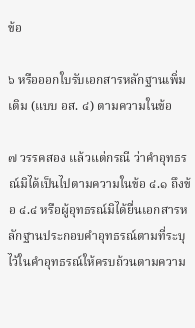ข้อ

๖ หรือออกใบรับเอกสารหลักฐานเพิ่มเติม (แบบ อส. ๔) ตามความในข้อ

๗ วรรคสอง แล้วแต่กรณี ว่าคำอุทธรณ์มิได้เป็นไปตามความในข้อ ๔.๑ ถึงข้อ ๔.๔ หรือผู้อุทธรณ์มิได้ยื่นเอกสารหลักฐานประกอบคำอุทธรณ์ตามที่ระบุไว้ในคำอุทธรณ์ให้ครบถ้วนตามความ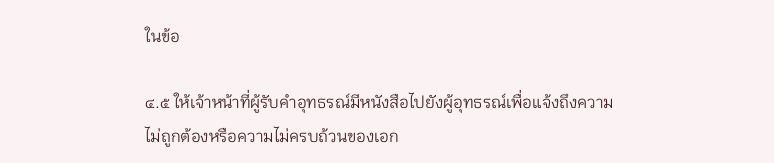ในข้อ

๔.๕ ให้เจ้าหน้าที่ผู้รับคำอุทธรณ์มีหนังสือไปยังผู้อุทธรณ์เพื่อแจ้งถึงความไม่ถูกต้องหรือความไม่ครบถ้วนของเอก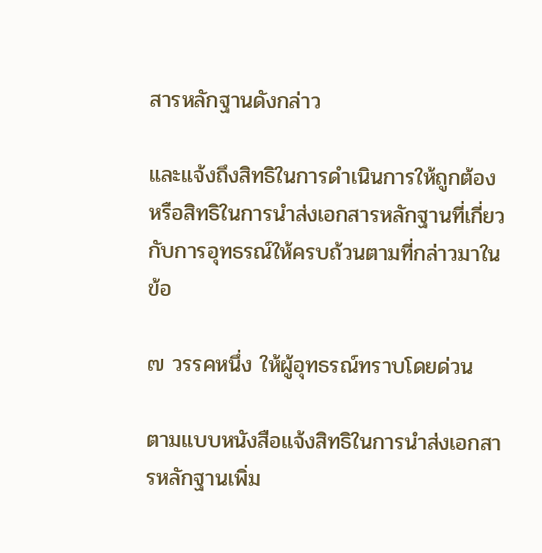สารหลักฐานดังกล่าว

และแจ้งถึงสิทธิในการดำเนินการให้ถูกต้องหรือสิทธิในการนำส่งเอกสารหลักฐานที่เกี่ยวกับการอุทธรณ์ให้ครบถ้วนตามที่กล่าวมาในข้อ

๗ วรรคหนึ่ง ให้ผู้อุทธรณ์ทราบโดยด่วน

ตามแบบหนังสือแจ้งสิทธิในการนำส่งเอกสารหลักฐานเพิ่ม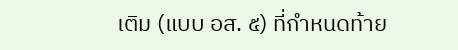เติม (แบบ อส. ๕) ที่กำหนดท้าย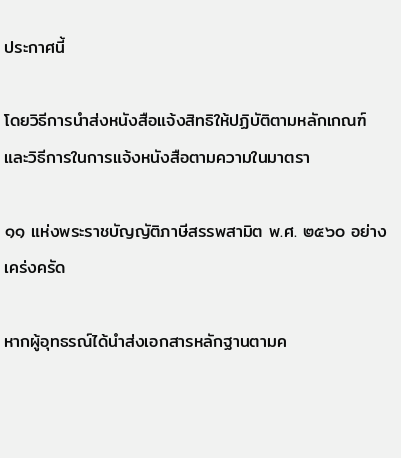ประกาศนี้

โดยวิธีการนำส่งหนังสือแจ้งสิทธิให้ปฏิบัติตามหลักเกณฑ์และวิธีการในการแจ้งหนังสือตามความในมาตรา

๑๑ แห่งพระราชบัญญัติภาษีสรรพสามิต พ.ศ. ๒๕๖๐ อย่างเคร่งครัด

หากผู้อุทธรณ์ได้นำส่งเอกสารหลักฐานตามค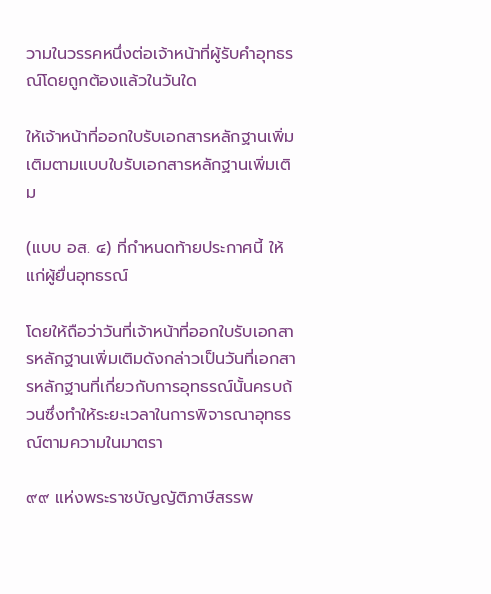วามในวรรคหนึ่งต่อเจ้าหน้าที่ผู้รับคำอุทธรณ์โดยถูกต้องแล้วในวันใด

ให้เจ้าหน้าที่ออกใบรับเอกสารหลักฐานเพิ่มเติมตามแบบใบรับเอกสารหลักฐานเพิ่มเติม

(แบบ อส. ๔) ที่กำหนดท้ายประกาศนี้ ให้แก่ผู้ยื่นอุทธรณ์

โดยให้ถือว่าวันที่เจ้าหน้าที่ออกใบรับเอกสารหลักฐานเพิ่มเติมดังกล่าวเป็นวันที่เอกสารหลักฐานที่เกี่ยวกับการอุทธรณ์นั้นครบถ้วนซึ่งทำให้ระยะเวลาในการพิจารณาอุทธรณ์ตามความในมาตรา

๙๙ แห่งพระราชบัญญัติภาษีสรรพ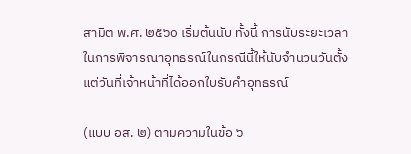สามิต พ.ศ. ๒๕๖๐ เริ่มต้นนับ ทั้งนี้ การนับระยะเวลาในการพิจารณาอุทธรณ์ในกรณีนี้ให้นับจำนวนวันตั้งแต่วันที่เจ้าหน้าที่ได้ออกใบรับคำอุทธรณ์

(แบบ อส. ๒) ตามความในข้อ ๖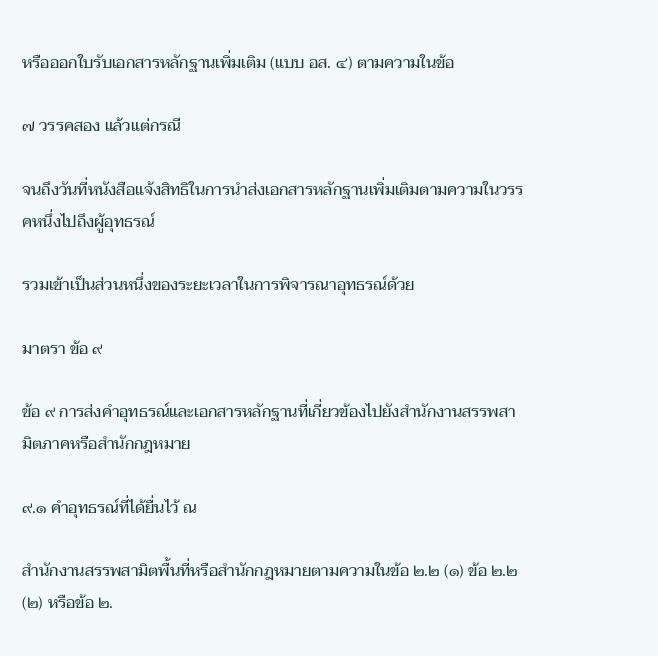หรือออกใบรับเอกสารหลักฐานเพิ่มเติม (แบบ อส. ๔) ตามความในข้อ

๗ วรรคสอง แล้วแต่กรณี

จนถึงวันที่หนังสือแจ้งสิทธิในการนำส่งเอกสารหลักฐานเพิ่มเติมตามความในวรรคหนึ่งไปถึงผู้อุทธรณ์

รวมเข้าเป็นส่วนหนึ่งของระยะเวลาในการพิจารณาอุทธรณ์ด้วย

มาตรา ข้อ ๙

ข้อ ๙ การส่งคำอุทธรณ์และเอกสารหลักฐานที่เกี่ยวข้องไปยังสำนักงานสรรพสามิตภาคหรือสำนักกฎหมาย

๙.๑ คำอุทธรณ์ที่ได้ยื่นไว้ ณ

สำนักงานสรรพสามิตพื้นที่หรือสำนักกฎหมายตามความในข้อ ๒.๒ (๑) ข้อ ๒.๒ (๒) หรือข้อ ๒.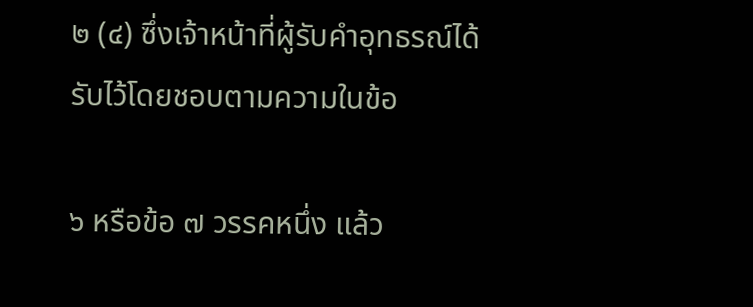๒ (๔) ซึ่งเจ้าหน้าที่ผู้รับคำอุทธรณ์ได้รับไว้โดยชอบตามความในข้อ

๖ หรือข้อ ๗ วรรคหนึ่ง แล้ว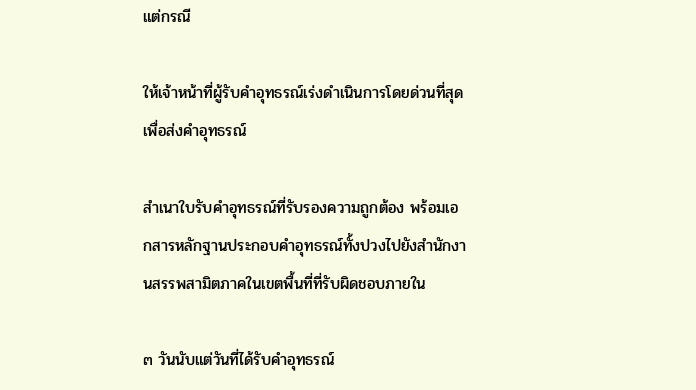แต่กรณี

ให้เจ้าหน้าที่ผู้รับคำอุทธรณ์เร่งดำเนินการโดยด่วนที่สุดเพื่อส่งคำอุทธรณ์

สำเนาใบรับคำอุทธรณ์ที่รับรองความถูกต้อง พร้อมเอกสารหลักฐานประกอบคำอุทธรณ์ทั้งปวงไปยังสำนักงานสรรพสามิตภาคในเขตพื้นที่ที่รับผิดชอบภายใน

๓ วันนับแต่วันที่ได้รับคำอุทธรณ์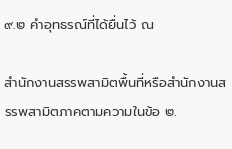๙.๒ คำอุทธรณ์ที่ได้ยื่นไว้ ณ

สำนักงานสรรพสามิตพื้นที่หรือสำนักงานสรรพสามิตภาคตามความในข้อ ๒.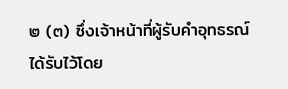๒ (๓) ซึ่งเจ้าหน้าที่ผู้รับคำอุทธรณ์ได้รับไว้โดย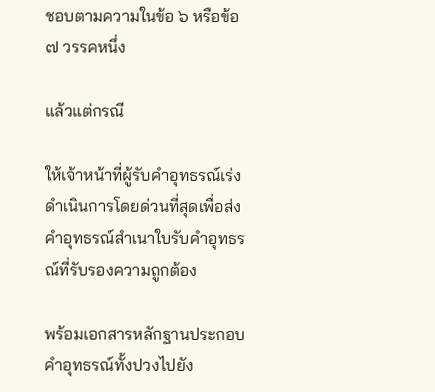ชอบตามความในข้อ ๖ หรือข้อ ๗ วรรคหนึ่ง

แล้วแต่กรณี

ให้เจ้าหน้าที่ผู้รับคำอุทธรณ์เร่งดำเนินการโดยด่วนที่สุดเพื่อส่งคำอุทธรณ์สำเนาใบรับคำอุทธรณ์ที่รับรองความถูกต้อง

พร้อมเอกสารหลักฐานประกอบคำอุทธรณ์ทั้งปวงไปยัง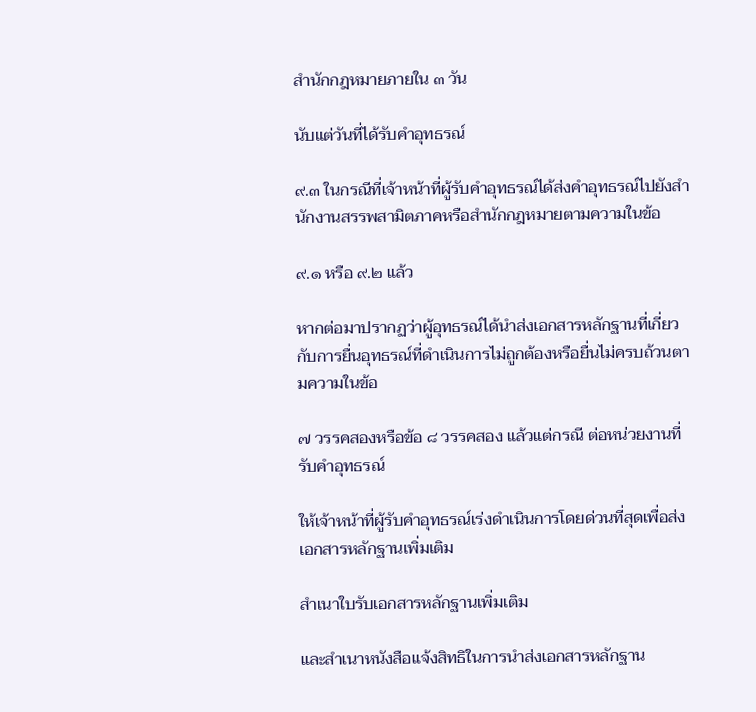สำนักกฎหมายภายใน ๓ วัน

นับแต่วันที่ได้รับคำอุทธรณ์

๙.๓ ในกรณีที่เจ้าหน้าที่ผู้รับคำอุทธรณ์ได้ส่งคำอุทธรณ์ไปยังสำนักงานสรรพสามิตภาคหรือสำนักกฎหมายตามความในข้อ

๙.๑ หรือ ๙.๒ แล้ว

หากต่อมาปรากฏว่าผู้อุทธรณ์ได้นำส่งเอกสารหลักฐานที่เกี่ยวกับการยื่นอุทธรณ์ที่ดำเนินการไม่ถูกต้องหรือยื่นไม่ครบถ้วนตามความในข้อ

๗ วรรคสองหรือข้อ ๘ วรรคสอง แล้วแต่กรณี ต่อหน่วยงานที่รับคำอุทธรณ์

ให้เจ้าหน้าที่ผู้รับคำอุทธรณ์เร่งดำเนินการโดยด่วนที่สุดเพื่อส่งเอกสารหลักฐานเพิ่มเติม

สำเนาใบรับเอกสารหลักฐานเพิ่มเติม

และสำเนาหนังสือแจ้งสิทธิในการนำส่งเอกสารหลักฐาน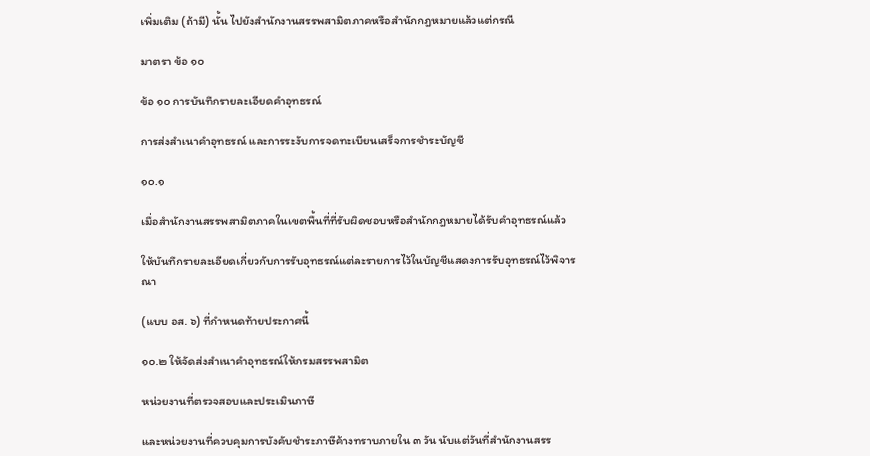เพิ่มเติม (ถ้ามี) นั้น ไปยังสำนักงานสรรพสามิตภาคหรือสำนักกฎหมายแล้วแต่กรณี

มาตรา ข้อ ๑๐

ข้อ ๑๐ การบันทึกรายละเอียดคำอุทธรณ์

การส่งสำเนาคำอุทธรณ์ และการระงับการจดทะเบียนเสร็จการชำระบัญชี

๑๐.๑

เมื่อสำนักงานสรรพสามิตภาคในเขตพื้นที่ที่รับผิดชอบหรือสำนักกฎหมายได้รับคำอุทธรณ์แล้ว

ให้บันทึกรายละเอียดเกี่ยวกับการรับอุทธรณ์แต่ละรายการไว้ในบัญชีแสดงการรับอุทธรณ์ไว้พิจารณา

(แบบ อส. ๖) ที่กำหนดท้ายประกาศนี้

๑๐.๒ ให้จัดส่งสำเนาคำอุทธรณ์ให้กรมสรรพสามิต

หน่วยงานที่ตรวจสอบและประเมินภาษี

และหน่วยงานที่ควบคุมการบังคับชำระภาษีค้างทราบภายใน ๓ วัน นับแต่วันที่สำนักงานสรร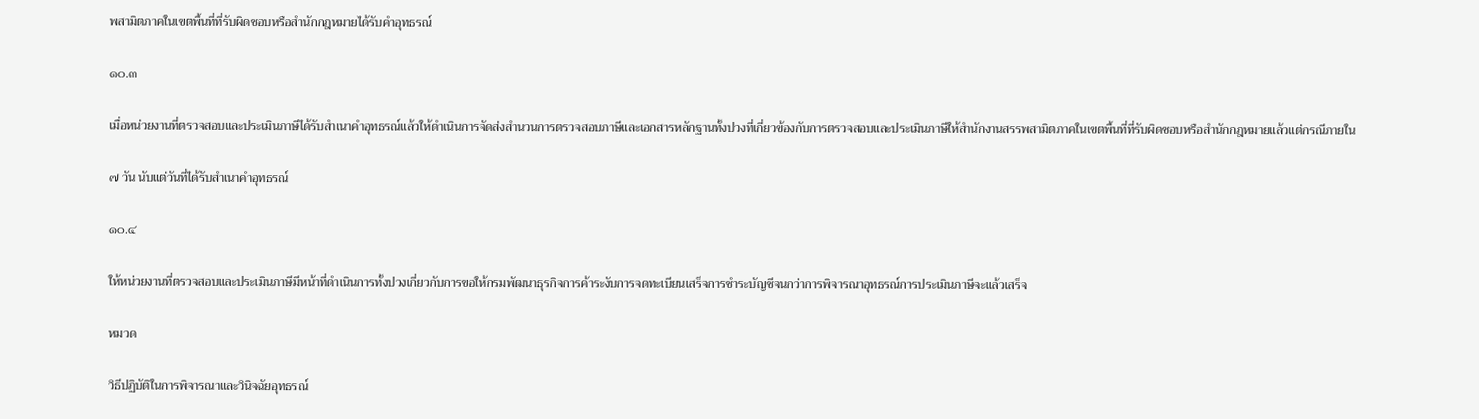พสามิตภาคในเขตพื้นที่ที่รับผิดชอบหรือสำนักกฎหมายได้รับคำอุทธรณ์

๑๐.๓

เมื่อหน่วยงานที่ตรวจสอบและประเมินภาษีได้รับสำเนาคำอุทธรณ์แล้วให้ดำเนินการจัดส่งสำนวนการตรวจสอบภาษีและเอกสารหลักฐานทั้งปวงที่เกี่ยวข้องกับการตรวจสอบและประเมินภาษีให้สำนักงานสรรพสามิตภาคในเขตพื้นที่ที่รับผิดชอบหรือสำนักกฎหมายแล้วแต่กรณีภายใน

๗ วัน นับแต่วันที่ได้รับสำเนาคำอุทธรณ์

๑๐.๔

ให้หน่วยงานที่ตรวจสอบและประเมินภาษีมีหน้าที่ดำเนินการทั้งปวงเกี่ยวกับการขอให้กรมพัฒนาธุรกิจการค้าระงับการจดทะเบียนเสร็จการชำระบัญชีจนกว่าการพิจารณาอุทธรณ์การประเมินภาษีจะแล้วเสร็จ

หมวด

วิธีปฏิบัติในการพิจารณาและวินิจฉัยอุทธรณ์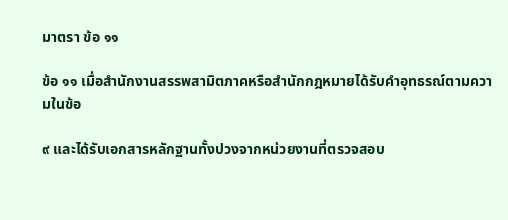มาตรา ข้อ ๑๑

ข้อ ๑๑ เมื่อสำนักงานสรรพสามิตภาคหรือสำนักกฎหมายได้รับคำอุทธรณ์ตามความในข้อ

๙ และได้รับเอกสารหลักฐานทั้งปวงจากหน่วยงานที่ตรวจสอบ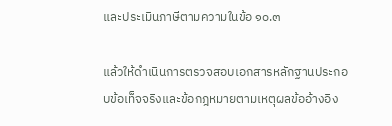และประเมินภาษีตามความในข้อ ๑๐.๓

แล้วให้ดำเนินการตรวจสอบเอกสารหลักฐานประกอบข้อเท็จจริงและข้อกฎหมายตามเหตุผลข้ออ้างอิง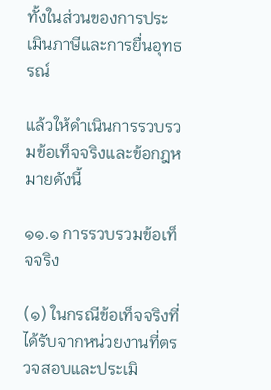ทั้งในส่วนของการประเมินภาษีและการยื่นอุทธรณ์

แล้วให้ดำเนินการรวบรวมข้อเท็จจริงและข้อกฎหมายดังนี้

๑๑.๑ การรวบรวมข้อเท็จจริง

(๑) ในกรณีข้อเท็จจริงที่ได้รับจากหน่วยงานที่ตรวจสอบและประเมิ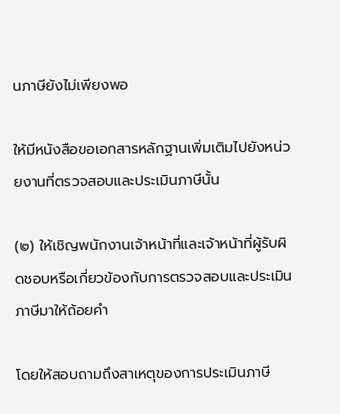นภาษียังไม่เพียงพอ

ให้มีหนังสือขอเอกสารหลักฐานเพิ่มเติมไปยังหน่วยงานที่ตรวจสอบและประเมินภาษีนั้น

(๒) ให้เชิญพนักงานเจ้าหน้าที่และเจ้าหน้าที่ผู้รับผิดชอบหรือเกี่ยวข้องกับการตรวจสอบและประเมินภาษีมาให้ถ้อยคำ

โดยให้สอบถามถึงสาเหตุของการประเมินภาษี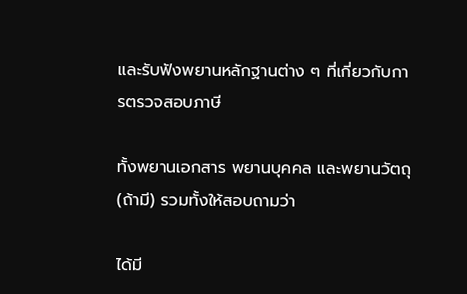และรับฟังพยานหลักฐานต่าง ๆ ที่เกี่ยวกับการตรวจสอบภาษี

ทั้งพยานเอกสาร พยานบุคคล และพยานวัตถุ (ถ้ามี) รวมทั้งให้สอบถามว่า

ได้มี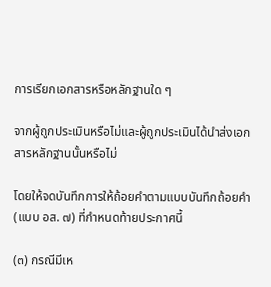การเรียกเอกสารหรือหลักฐานใด ๆ

จากผู้ถูกประเมินหรือไม่และผู้ถูกประเมินได้นำส่งเอกสารหลักฐานนั้นหรือไม่

โดยให้จดบันทึกการให้ถ้อยคำตามแบบบันทึกถ้อยคำ (แบบ อส. ๗) ที่กำหนดท้ายประกาศนี้

(๓) กรณีมีเห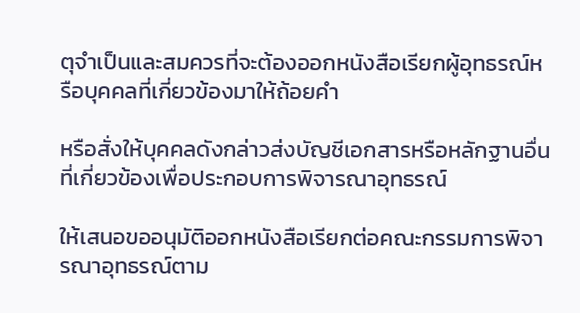ตุจำเป็นและสมควรที่จะต้องออกหนังสือเรียกผู้อุทธรณ์หรือบุคคลที่เกี่ยวข้องมาให้ถ้อยคำ

หรือสั่งให้บุคคลดังกล่าวส่งบัญชีเอกสารหรือหลักฐานอื่นที่เกี่ยวข้องเพื่อประกอบการพิจารณาอุทธรณ์

ให้เสนอขออนุมัติออกหนังสือเรียกต่อคณะกรรมการพิจารณาอุทธรณ์ตาม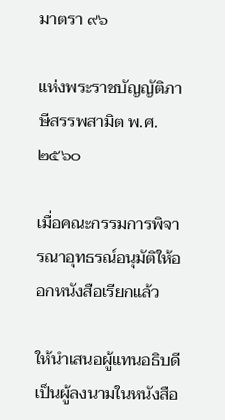มาตรา ๙๖

แห่งพระราชบัญญัติภาษีสรรพสามิต พ.ศ. ๒๕๖๐

เมื่อคณะกรรมการพิจารณาอุทธรณ์อนุมัติให้ออกหนังสือเรียกแล้ว

ให้นำเสนอผู้แทนอธิบดีเป็นผู้ลงนามในหนังสือ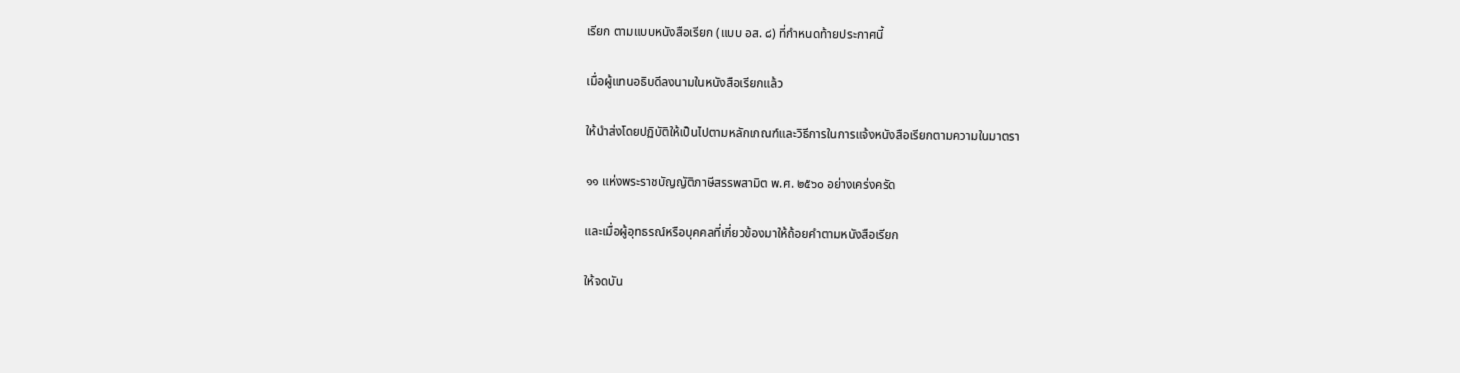เรียก ตามแบบหนังสือเรียก (แบบ อส. ๘) ที่กำหนดท้ายประกาศนี้

เมื่อผู้แทนอธิบดีลงนามในหนังสือเรียกแล้ว

ให้นำส่งโดยปฏิบัติให้เป็นไปตามหลักเกณฑ์และวิธีการในการแจ้งหนังสือเรียกตามความในมาตรา

๑๑ แห่งพระราชบัญญัติภาษีสรรพสามิต พ.ศ. ๒๕๖๐ อย่างเคร่งครัด

และเมื่อผู้อุทธรณ์หรือบุคคลที่เกี่ยวข้องมาให้ถ้อยคำตามหนังสือเรียก

ให้จดบัน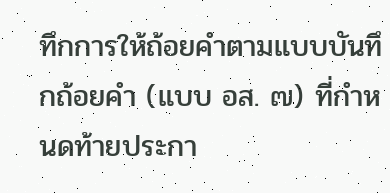ทึกการให้ถ้อยคำตามแบบบันทึกถ้อยคำ (แบบ อส. ๗) ที่กำหนดท้ายประกา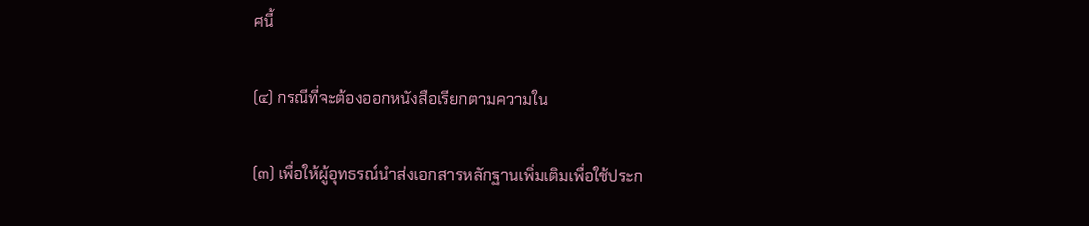ศนี้

(๔) กรณีที่จะต้องออกหนังสือเรียกตามความใน

(๓) เพื่อให้ผู้อุทธรณ์นำส่งเอกสารหลักฐานเพิ่มเติมเพื่อใช้ประก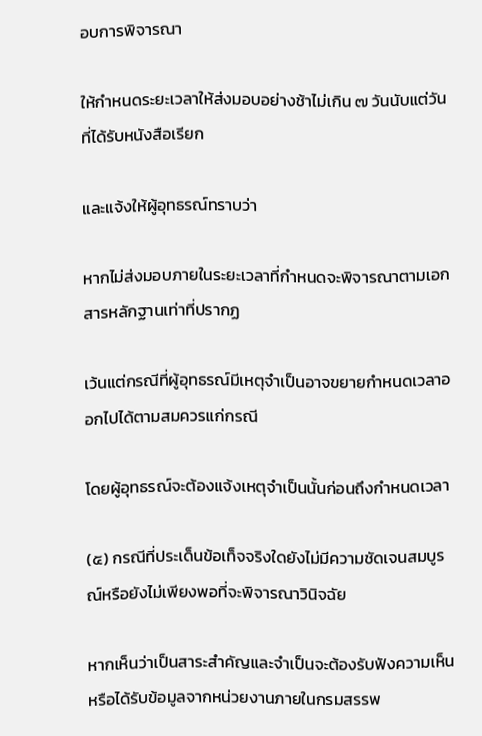อบการพิจารณา

ให้กำหนดระยะเวลาให้ส่งมอบอย่างช้าไม่เกิน ๗ วันนับแต่วันที่ได้รับหนังสือเรียก

และแจ้งให้ผู้อุทธรณ์ทราบว่า

หากไม่ส่งมอบภายในระยะเวลาที่กำหนดจะพิจารณาตามเอกสารหลักฐานเท่าที่ปรากฏ

เว้นแต่กรณีที่ผู้อุทธรณ์มีเหตุจำเป็นอาจขยายกำหนดเวลาออกไปได้ตามสมควรแก่กรณี

โดยผู้อุทธรณ์จะต้องแจ้งเหตุจำเป็นนั้นก่อนถึงกำหนดเวลา

(๕) กรณีที่ประเด็นข้อเท็จจริงใดยังไม่มีความชัดเจนสมบูรณ์หรือยังไม่เพียงพอที่จะพิจารณาวินิจฉัย

หากเห็นว่าเป็นสาระสำคัญและจำเป็นจะต้องรับฟังความเห็นหรือได้รับข้อมูลจากหน่วยงานภายในกรมสรรพ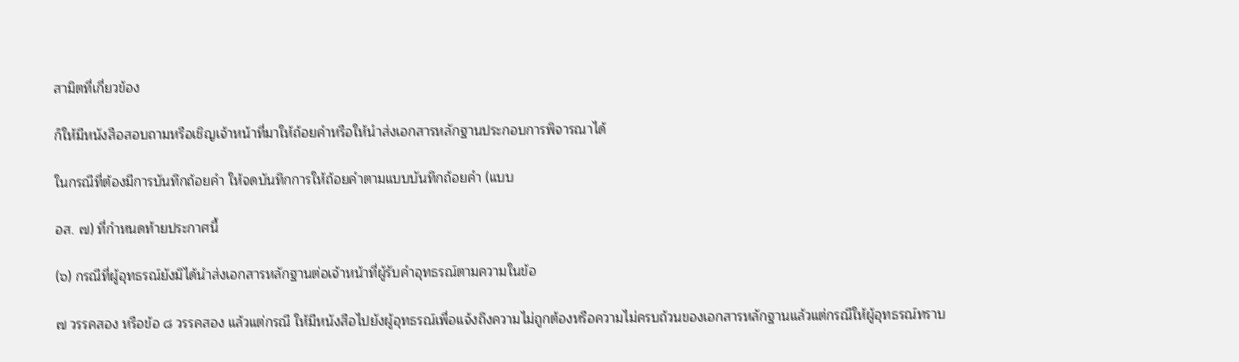สามิตที่เกี่ยวข้อง

ก็ให้มีหนังสือสอบถามหรือเชิญเจ้าหน้าที่มาให้ถ้อยคำหรือให้นำส่งเอกสารหลักฐานประกอบการพิจารณาได้

ในกรณีที่ต้องมีการบันทึกถ้อยคำ ให้จดบันทึกการให้ถ้อยคำตามแบบบันทึกถ้อยคำ (แบบ

อส. ๗) ที่กำหนดท้ายประกาศนี้

(๖) กรณีที่ผู้อุทธรณ์ยังมิได้นำส่งเอกสารหลักฐานต่อเจ้าหน้าที่ผู้รับคำอุทธรณ์ตามความในข้อ

๗ วรรคสอง หรือข้อ ๘ วรรคสอง แล้วแต่กรณี ให้มีหนังสือไปยังผู้อุทธรณ์เพื่อแจ้งถึงความไม่ถูกต้องหรือความไม่ครบถ้วนของเอกสารหลักฐานแล้วแต่กรณีให้ผู้อุทธรณ์ทราบ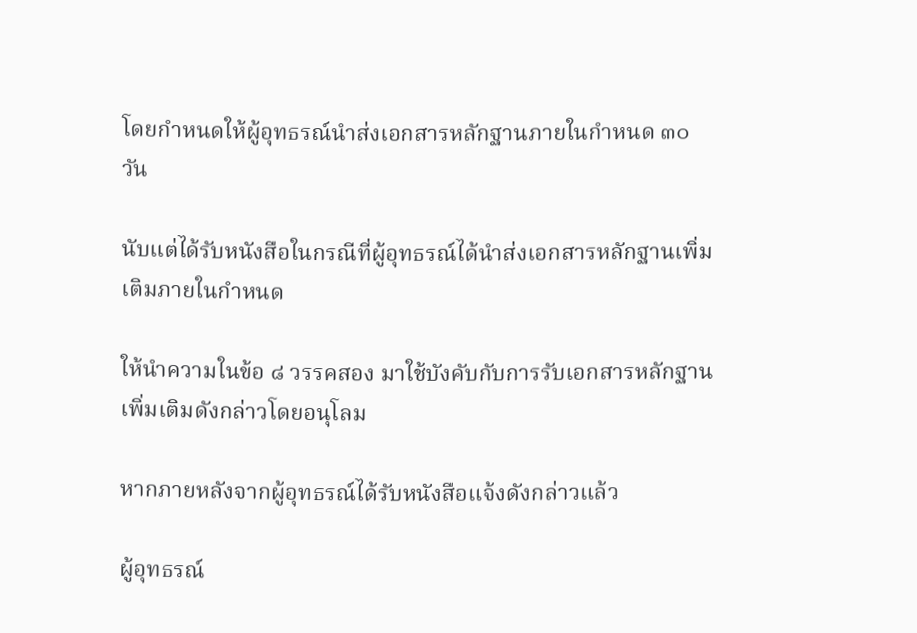โดยกำหนดให้ผู้อุทธรณ์นำส่งเอกสารหลักฐานภายในกำหนด ๓๐ วัน

นับแต่ได้รับหนังสือในกรณีที่ผู้อุทธรณ์ได้นำส่งเอกสารหลักฐานเพิ่มเติมภายในกำหนด

ให้นำความในข้อ ๘ วรรคสอง มาใช้บังคับกับการรับเอกสารหลักฐานเพิ่มเติมดังกล่าวโดยอนุโลม

หากภายหลังจากผู้อุทธรณ์ได้รับหนังสือแจ้งดังกล่าวแล้ว

ผู้อุทธรณ์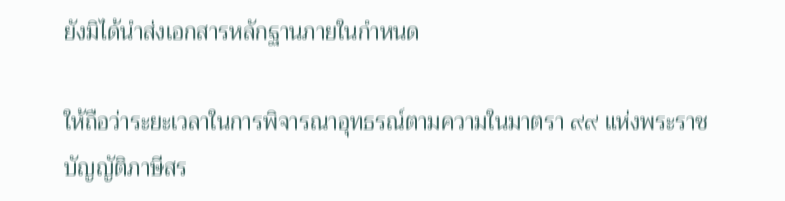ยังมิได้นำส่งเอกสารหลักฐานภายในกำหนด

ให้ถือว่าระยะเวลาในการพิจารณาอุทธรณ์ตามความในมาตรา ๙๙ แห่งพระราชบัญญัติภาษีสร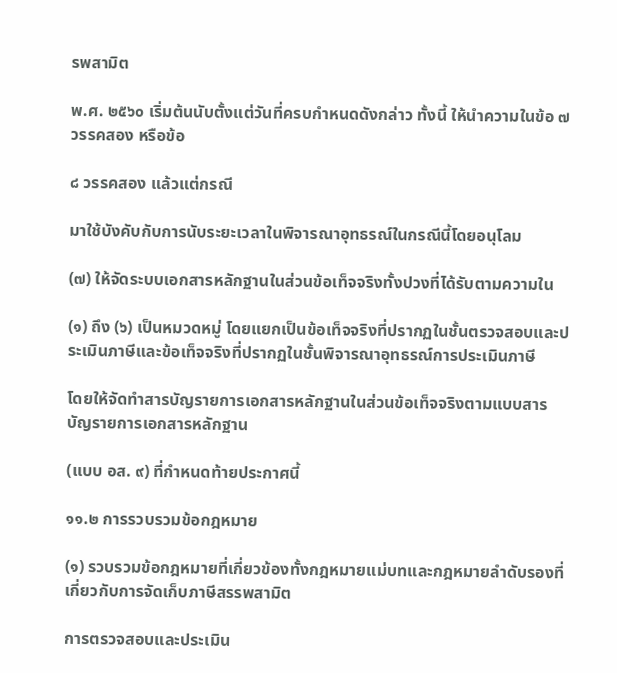รพสามิต

พ.ศ. ๒๕๖๐ เริ่มต้นนับตั้งแต่วันที่ครบกำหนดดังกล่าว ทั้งนี้ ให้นำความในข้อ ๗ วรรคสอง หรือข้อ

๘ วรรคสอง แล้วแต่กรณี

มาใช้บังคับกับการนับระยะเวลาในพิจารณาอุทธรณ์ในกรณีนี้โดยอนุโลม

(๗) ให้จัดระบบเอกสารหลักฐานในส่วนข้อเท็จจริงทั้งปวงที่ได้รับตามความใน

(๑) ถึง (๖) เป็นหมวดหมู่ โดยแยกเป็นข้อเท็จจริงที่ปรากฏในชั้นตรวจสอบและประเมินภาษีและข้อเท็จจริงที่ปรากฏในชั้นพิจารณาอุทธรณ์การประเมินภาษี

โดยให้จัดทำสารบัญรายการเอกสารหลักฐานในส่วนข้อเท็จจริงตามแบบสารบัญรายการเอกสารหลักฐาน

(แบบ อส. ๙) ที่กำหนดท้ายประกาศนี้

๑๑.๒ การรวบรวมข้อกฎหมาย

(๑) รวบรวมข้อกฎหมายที่เกี่ยวข้องทั้งกฎหมายแม่บทและกฎหมายลำดับรองที่เกี่ยวกับการจัดเก็บภาษีสรรพสามิต

การตรวจสอบและประเมิน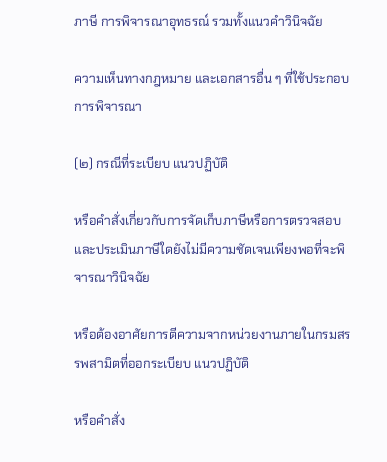ภาษี การพิจารณาอุทธรณ์ รวมทั้งแนวคำวินิจฉัย

ความเห็นทางกฎหมาย และเอกสารอื่น ๆ ที่ใช้ประกอบการพิจารณา

(๒) กรณีที่ระเบียบ แนวปฏิบัติ

หรือคำสั่งเกี่ยวกับการจัดเก็บภาษีหรือการตรวจสอบและประเมินภาษีใดยังไม่มีความชัดเจนเพียงพอที่จะพิจารณาวินิจฉัย

หรือต้องอาศัยการตีความจากหน่วยงานภายในกรมสรรพสามิตที่ออกระเบียบ แนวปฏิบัติ

หรือคำสั่ง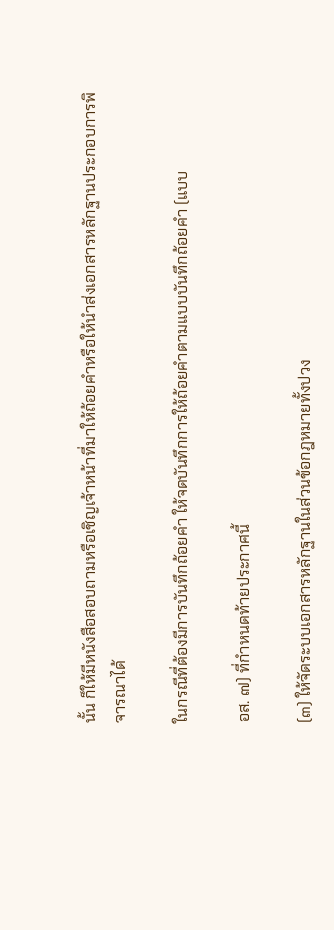นั้น ก็ให้มีหนังสือสอบถามหรือเชิญเจ้าหน้าที่มาให้ถ้อยคำหรือให้นำส่งเอกสารหลักฐานประกอบการพิจารณาได้

ในกรณีที่ต้องมีการบันทึกถ้อยคำ ให้จดบันทึกการให้ถ้อยคำตามแบบบันทึกถ้อยคำ (แบบ

อส. ๗) ที่กำหนดท้ายประกาศนี้

(๓) ให้จัดระบบเอกสารหลักฐานในส่วนข้อกฎหมายทั้งปวง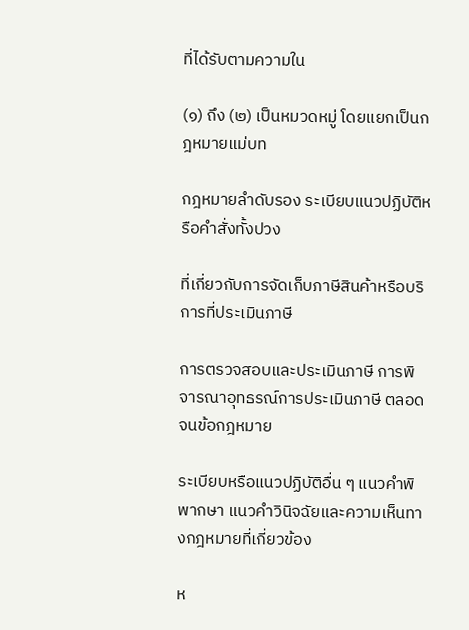ที่ได้รับตามความใน

(๑) ถึง (๒) เป็นหมวดหมู่ โดยแยกเป็นกฎหมายแม่บท

กฎหมายลำดับรอง ระเบียบแนวปฏิบัติหรือคำสั่งทั้งปวง

ที่เกี่ยวกับการจัดเก็บภาษีสินค้าหรือบริการที่ประเมินภาษี

การตรวจสอบและประเมินภาษี การพิจารณาอุทธรณ์การประเมินภาษี ตลอดจนข้อกฎหมาย

ระเบียบหรือแนวปฏิบัติอื่น ๆ แนวคำพิพากษา แนวคำวินิจฉัยและความเห็นทางกฎหมายที่เกี่ยวข้อง

ห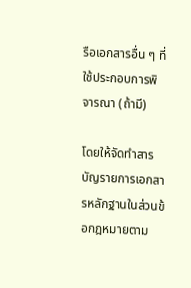รือเอกสารอื่น ๆ ที่ใช้ประกอบการพิจารณา (ถ้ามี)

โดยให้จัดทำสารบัญรายการเอกสารหลักฐานในส่วนข้อกฎหมายตาม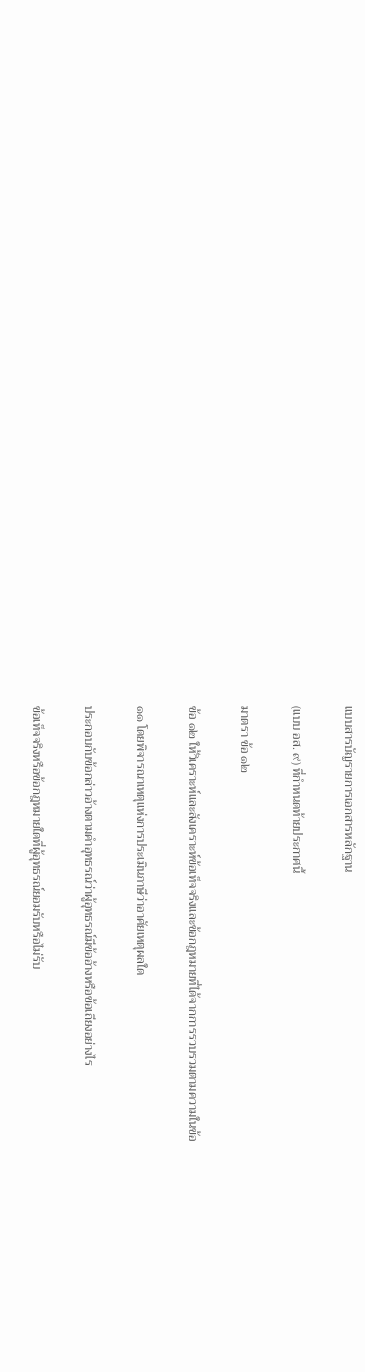แบบสารบัญรายการเอกสารหลักฐาน

(แบบ อส. ๙) ที่กำหนดท้ายประกาศนี้

มาตรา ข้อ ๑๒

ข้อ ๑๒ ให้วิเคราะห์และสังเคราะห์ข้อเท็จจริงและข้อกฎหมายที่ได้จากการรวบรวมตามความในข้อ

๑๑ โดยพิจารณาเหตุแห่งการประเมินภาษีว่าอาศัยเหตุผลใด

ประกอบกับข้อกล่าวอ้างตามคำอุทธรณ์ว่าผู้อุทธรณ์มีข้ออ้างหรือข้อเถียงอย่างไร

ข้อเท็จจริงหรือข้อกฎหมายใดที่ผู้อุทธรณ์ยอมรับหรือไม่รับ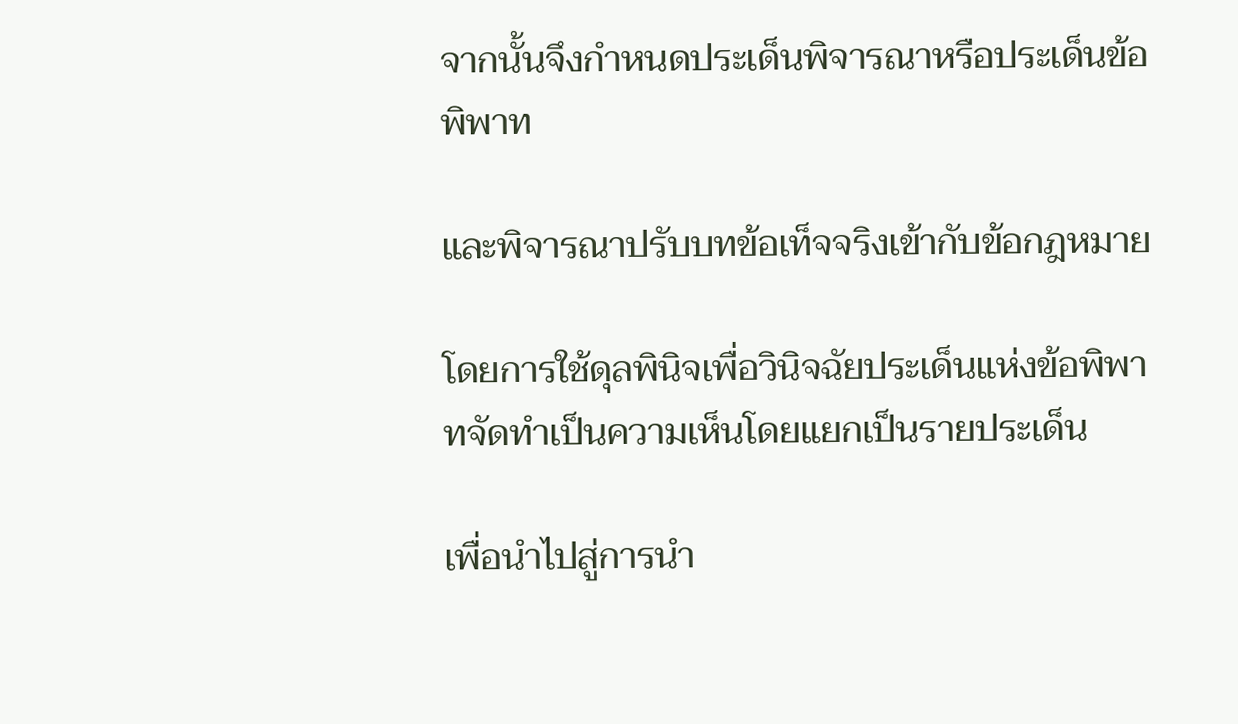จากนั้นจึงกำหนดประเด็นพิจารณาหรือประเด็นข้อพิพาท

และพิจารณาปรับบทข้อเท็จจริงเข้ากับข้อกฎหมาย

โดยการใช้ดุลพินิจเพื่อวินิจฉัยประเด็นแห่งข้อพิพาทจัดทำเป็นความเห็นโดยแยกเป็นรายประเด็น

เพื่อนำไปสู่การนำ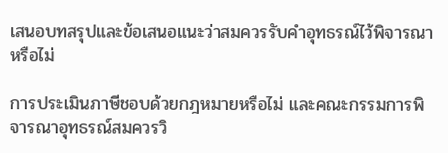เสนอบทสรุปและข้อเสนอแนะว่าสมควรรับคำอุทธรณ์ไว้พิจารณาหรือไม่

การประเมินภาษีชอบด้วยกฎหมายหรือไม่ และคณะกรรมการพิจารณาอุทธรณ์สมควรวิ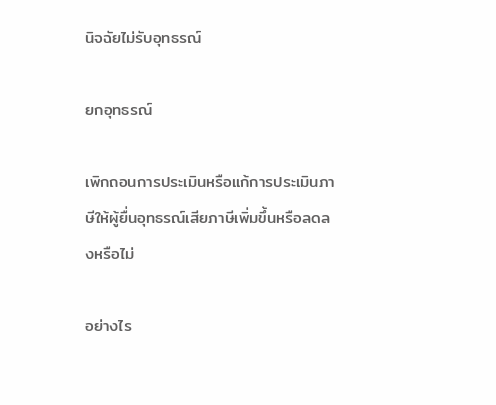นิจฉัยไม่รับอุทธรณ์

ยกอุทธรณ์

เพิกถอนการประเมินหรือแก้การประเมินภาษีให้ผู้ยื่นอุทธรณ์เสียภาษีเพิ่มขึ้นหรือลดลงหรือไม่

อย่างไร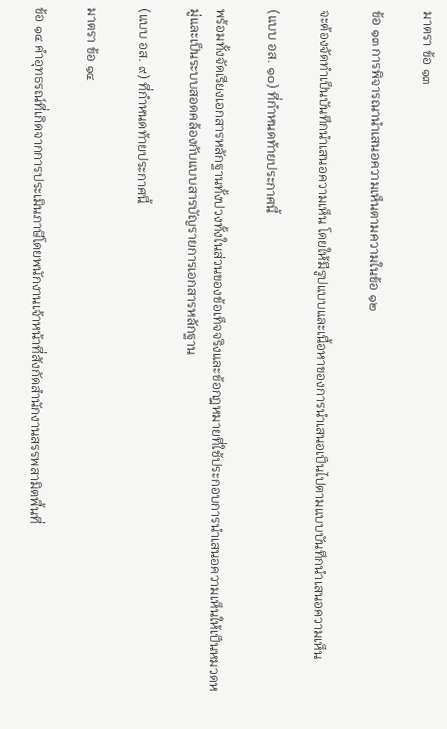มาตรา ข้อ ๑๓

ข้อ ๑๓ การพิจารณานำเสนอความเห็นตามความในข้อ ๑๒

จะต้องจัดทำเป็นบันทึกนำเสนอความเห็น โดยให้มีรูปแบบและเนื้อหาของการนำเสนอเป็นไปตามแบบบันทึกนำเสนอความเห็น

(แบบ อส. ๑๐) ที่กำหนดท้ายประกาศนี้

พร้อมทั้งจัดเรียงเอกสารหลักฐานทั้งปวงทั้งในส่วนของข้อเท็จจริงและข้อกฎหมายที่ใช้ประกอบการนำเสนอความเห็นให้เป็นหมวดหมู่และเป็นระบบสอดคล้องกับแบบสารบัญรายการเอกสารหลักฐาน

(แบบ อส. ๙) ที่กำหนดท้ายประกาศนี้

มาตรา ข้อ ๑๔

ข้อ ๑๔ คำอุทธรณ์ที่เกิดจากการประเมินภาษีโดยพนักงานเจ้าหน้าที่สังกัดสำนักงานสรรพสามิตพื้นที่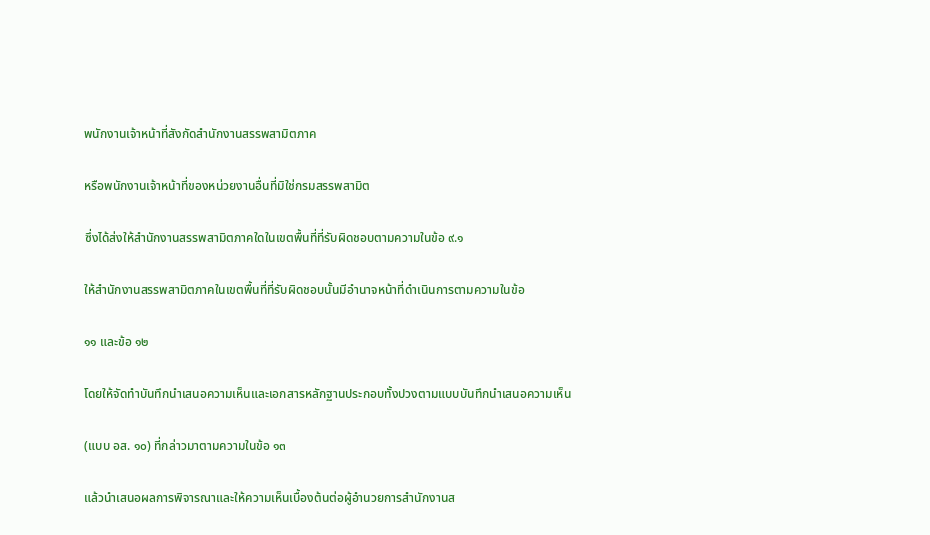พนักงานเจ้าหน้าที่สังกัดสำนักงานสรรพสามิตภาค

หรือพนักงานเจ้าหน้าที่ของหน่วยงานอื่นที่มิใช่กรมสรรพสามิต

ซึ่งได้ส่งให้สำนักงานสรรพสามิตภาคใดในเขตพื้นที่ที่รับผิดชอบตามความในข้อ ๙.๑

ให้สำนักงานสรรพสามิตภาคในเขตพื้นที่ที่รับผิดชอบนั้นมีอำนาจหน้าที่ดำเนินการตามความในข้อ

๑๑ และข้อ ๑๒

โดยให้จัดทำบันทึกนำเสนอความเห็นและเอกสารหลักฐานประกอบทั้งปวงตามแบบบันทึกนำเสนอความเห็น

(แบบ อส. ๑๐) ที่กล่าวมาตามความในข้อ ๑๓

แล้วนำเสนอผลการพิจารณาและให้ความเห็นเบื้องต้นต่อผู้อำนวยการสำนักงานส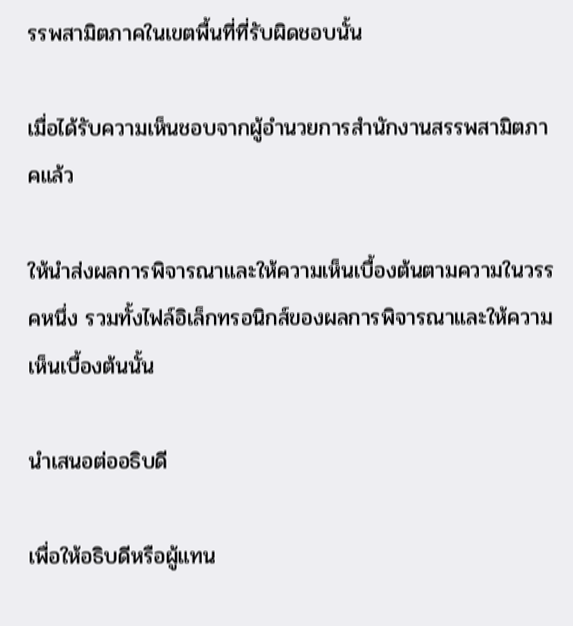รรพสามิตภาคในเขตพื้นที่ที่รับผิดชอบนั้น

เมื่อได้รับความเห็นชอบจากผู้อำนวยการสำนักงานสรรพสามิตภาคแล้ว

ให้นำส่งผลการพิจารณาและให้ความเห็นเบื้องต้นตามความในวรรคหนึ่ง รวมทั้งไฟล์อิเล็กทรอนิกส์ของผลการพิจารณาและให้ความเห็นเบื้องต้นนั้น

นำเสนอต่ออธิบดี

เพื่อให้อธิบดีหรือผู้แทน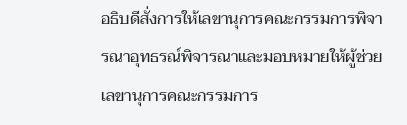อธิบดีสั่งการให้เลขานุการคณะกรรมการพิจารณาอุทธรณ์พิจารณาและมอบหมายให้ผู้ช่วยเลขานุการคณะกรรมการ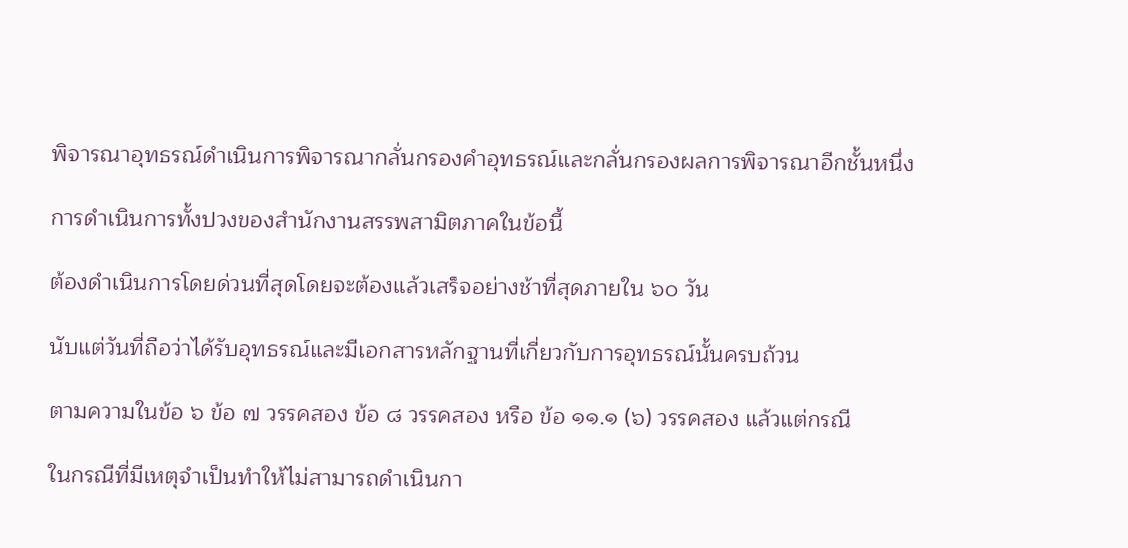พิจารณาอุทธรณ์ดำเนินการพิจารณากลั่นกรองคำอุทธรณ์และกลั่นกรองผลการพิจารณาอีกชั้นหนึ่ง

การดำเนินการทั้งปวงของสำนักงานสรรพสามิตภาคในข้อนี้

ต้องดำเนินการโดยด่วนที่สุดโดยจะต้องแล้วเสร็จอย่างช้าที่สุดภายใน ๖๐ วัน

นับแต่วันที่ถือว่าได้รับอุทธรณ์และมีเอกสารหลักฐานที่เกี่ยวกับการอุทธรณ์นั้นครบถ้วน

ตามความในข้อ ๖ ข้อ ๗ วรรคสอง ข้อ ๘ วรรคสอง หรือ ข้อ ๑๑.๑ (๖) วรรคสอง แล้วแต่กรณี

ในกรณีที่มีเหตุจำเป็นทำให้ไม่สามารถดำเนินกา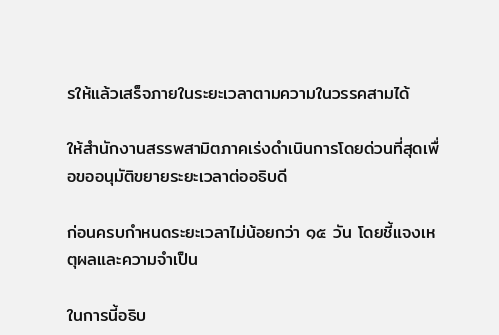รให้แล้วเสร็จภายในระยะเวลาตามความในวรรคสามได้

ให้สำนักงานสรรพสามิตภาคเร่งดำเนินการโดยด่วนที่สุดเพื่อขออนุมัติขยายระยะเวลาต่ออธิบดี

ก่อนครบกำหนดระยะเวลาไม่น้อยกว่า ๑๕ วัน โดยชี้แจงเหตุผลและความจำเป็น

ในการนี้อธิบ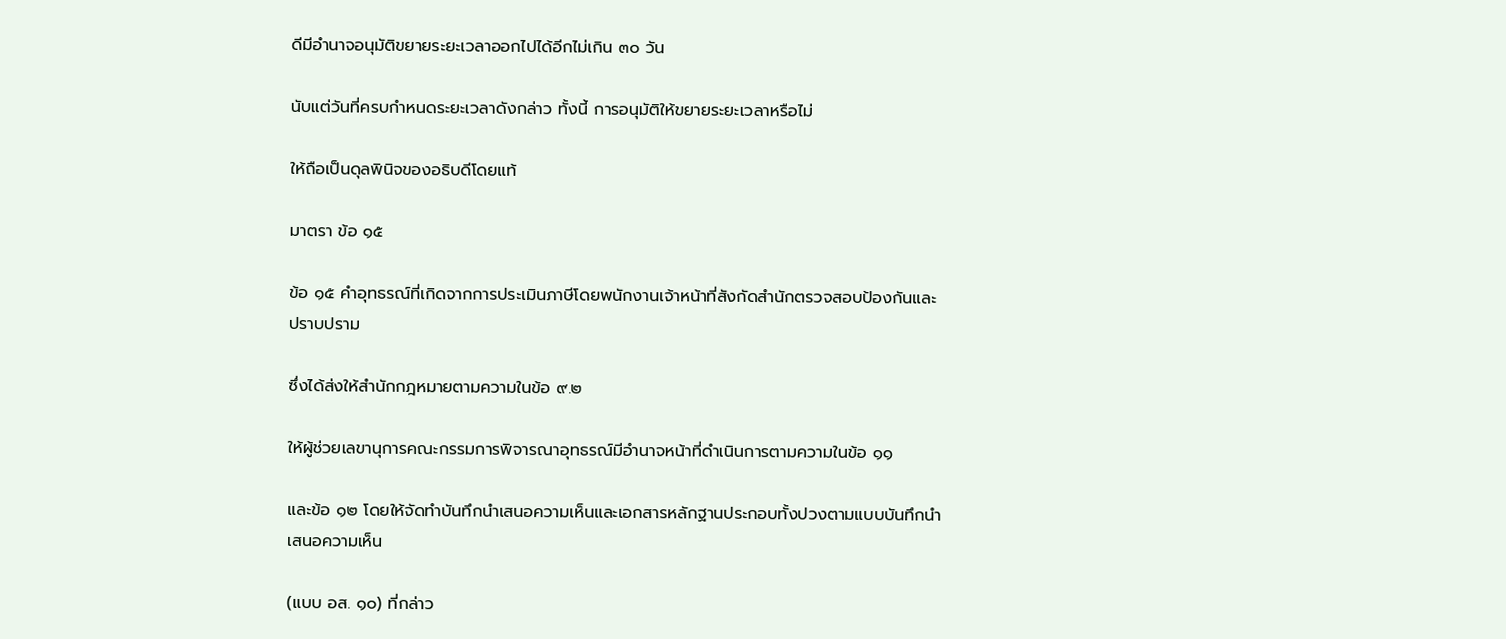ดีมีอำนาจอนุมัติขยายระยะเวลาออกไปได้อีกไม่เกิน ๓๐ วัน

นับแต่วันที่ครบกำหนดระยะเวลาดังกล่าว ทั้งนี้ การอนุมัติให้ขยายระยะเวลาหรือไม่

ให้ถือเป็นดุลพินิจของอธิบดีโดยแท้

มาตรา ข้อ ๑๕

ข้อ ๑๕ คำอุทธรณ์ที่เกิดจากการประเมินภาษีโดยพนักงานเจ้าหน้าที่สังกัดสำนักตรวจสอบป้องกันและปราบปราม

ซึ่งได้ส่งให้สำนักกฎหมายตามความในข้อ ๙.๒

ให้ผู้ช่วยเลขานุการคณะกรรมการพิจารณาอุทธรณ์มีอำนาจหน้าที่ดำเนินการตามความในข้อ ๑๑

และข้อ ๑๒ โดยให้จัดทำบันทึกนำเสนอความเห็นและเอกสารหลักฐานประกอบทั้งปวงตามแบบบันทึกนำเสนอความเห็น

(แบบ อส. ๑๐) ที่กล่าว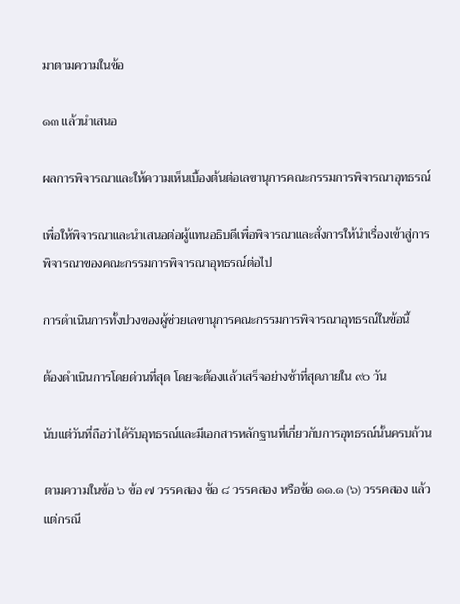มาตามความในข้อ

๑๓ แล้วนำเสนอ

ผลการพิจารณาและให้ความเห็นเบื้องต้นต่อเลขานุการคณะกรรมการพิจารณาอุทธรณ์

เพื่อให้พิจารณาและนำเสนอต่อผู้แทนอธิบดีเพื่อพิจารณาและสั่งการให้นำเรื่องเข้าสู่การพิจารณาของคณะกรรมการพิจารณาอุทธรณ์ต่อไป

การดำเนินการทั้งปวงของผู้ช่วยเลขานุการคณะกรรมการพิจารณาอุทธรณ์ในข้อนี้

ต้องดำเนินการโดยด่วนที่สุด โดยจะต้องแล้วเสร็จอย่างช้าที่สุดภายใน ๙๐ วัน

นับแต่วันที่ถือว่าได้รับอุทธรณ์และมีเอกสารหลักฐานที่เกี่ยวกับการอุทธรณ์นั้นครบถ้วน

ตามความในข้อ ๖ ข้อ ๗ วรรคสอง ข้อ ๘ วรรคสอง หรือข้อ ๑๑.๑ (๖) วรรคสอง แล้วแต่กรณี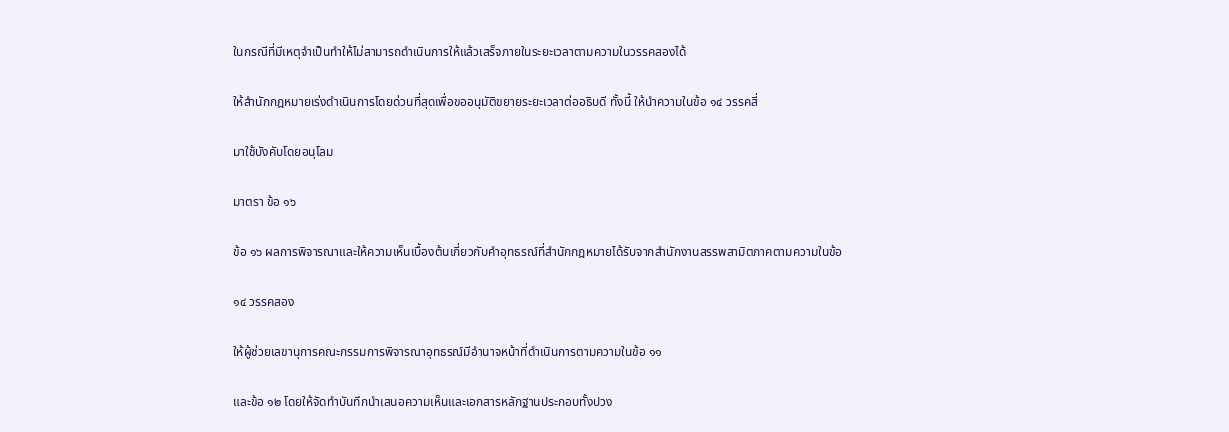ในกรณีที่มีเหตุจำเป็นทำให้ไม่สามารถดำเนินการให้แล้วเสร็จภายในระยะเวลาตามความในวรรคสองได้

ให้สำนักกฎหมายเร่งดำเนินการโดยด่วนที่สุดเพื่อขออนุมัติขยายระยะเวลาต่ออธิบดี ทั้งนี้ ให้นำความในข้อ ๑๔ วรรคสี่

มาใช้บังคับโดยอนุโลม

มาตรา ข้อ ๑๖

ข้อ ๑๖ ผลการพิจารณาและให้ความเห็นเบื้องต้นเกี่ยวกับคำอุทธรณ์ที่สำนักกฎหมายได้รับจากสำนักงานสรรพสามิตภาคตามความในข้อ

๑๔ วรรคสอง

ให้ผู้ช่วยเลขานุการคณะกรรมการพิจารณาอุทธรณ์มีอำนาจหน้าที่ดำเนินการตามความในข้อ ๑๑

และข้อ ๑๒ โดยให้จัดทำบันทึกนำเสนอความเห็นและเอกสารหลักฐานประกอบทั้งปวง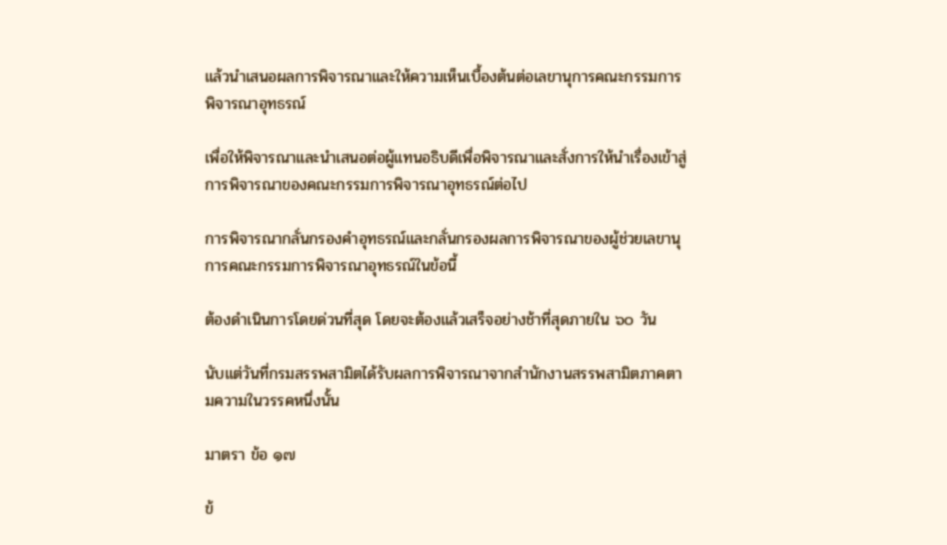แล้วนำเสนอผลการพิจารณาและให้ความเห็นเบื้องต้นต่อเลขานุการคณะกรรมการพิจารณาอุทธรณ์

เพื่อให้พิจารณาและนำเสนอต่อผู้แทนอธิบดีเพื่อพิจารณาและสั่งการให้นำเรื่องเข้าสู่การพิจารณาของคณะกรรมการพิจารณาอุทธรณ์ต่อไป

การพิจารณากลั่นกรองคำอุทธรณ์และกลั่นกรองผลการพิจารณาของผู้ช่วยเลขานุการคณะกรรมการพิจารณาอุทธรณ์ในข้อนี้

ต้องดำเนินการโดยด่วนที่สุด โดยจะต้องแล้วเสร็จอย่างช้าที่สุดภายใน ๖๐ วัน

นับแต่วันที่กรมสรรพสามิตได้รับผลการพิจารณาจากสำนักงานสรรพสามิตภาคตามความในวรรคหนึ่งนั้น

มาตรา ข้อ ๑๗

ข้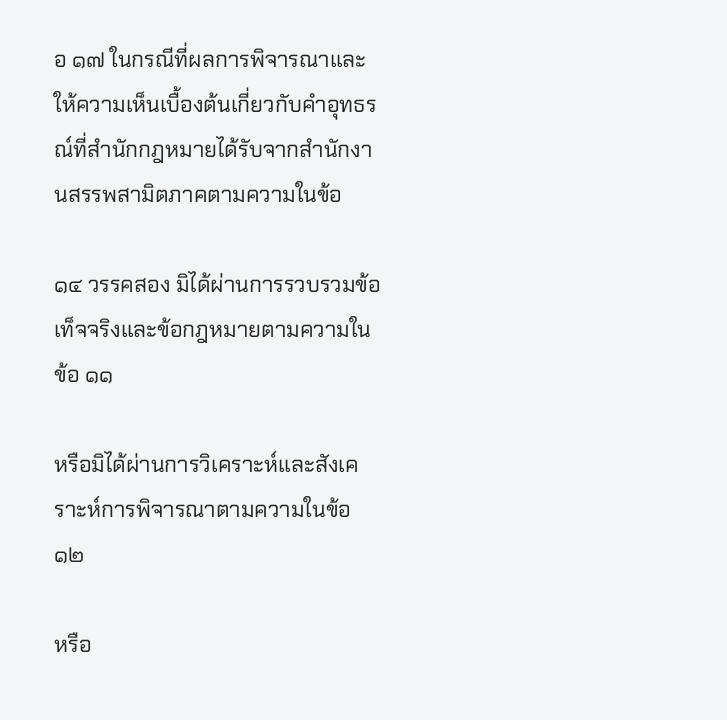อ ๑๗ ในกรณีที่ผลการพิจารณาและให้ความเห็นเบื้องต้นเกี่ยวกับคำอุทธรณ์ที่สำนักกฎหมายได้รับจากสำนักงานสรรพสามิตภาคตามความในข้อ

๑๔ วรรคสอง มิได้ผ่านการรวบรวมข้อเท็จจริงและข้อกฎหมายตามความในข้อ ๑๑

หรือมิได้ผ่านการวิเคราะห์และสังเคราะห์การพิจารณาตามความในข้อ ๑๒

หรือ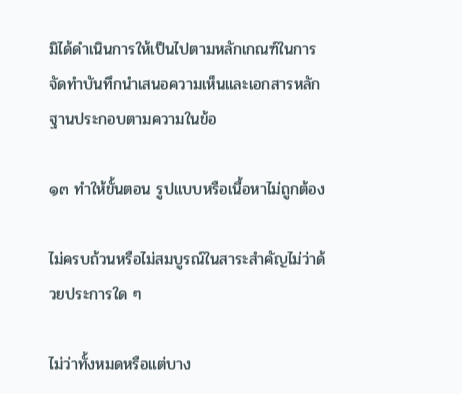มิได้ดำเนินการให้เป็นไปตามหลักเกณฑ์ในการจัดทำบันทึกนำเสนอความเห็นและเอกสารหลักฐานประกอบตามความในข้อ

๑๓ ทำให้ขั้นตอน รูปแบบหรือเนื้อหาไม่ถูกต้อง

ไม่ครบถ้วนหรือไม่สมบูรณ์ในสาระสำคัญไม่ว่าด้วยประการใด ๆ

ไม่ว่าทั้งหมดหรือแต่บาง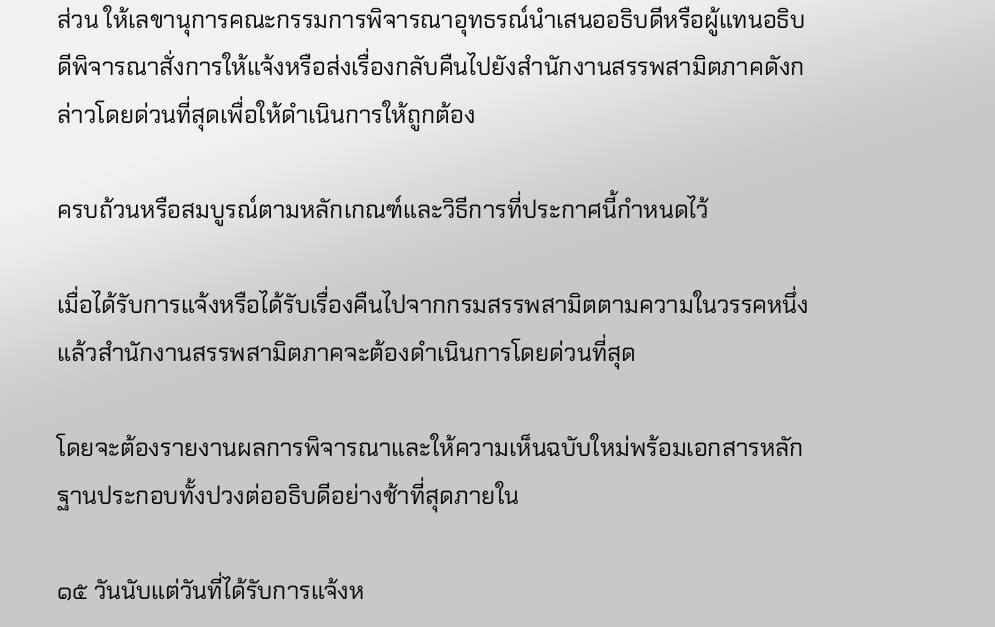ส่วน ให้เลขานุการคณะกรรมการพิจารณาอุทธรณ์นำเสนออธิบดีหรือผู้แทนอธิบดีพิจารณาสั่งการให้แจ้งหรือส่งเรื่องกลับคืนไปยังสำนักงานสรรพสามิตภาคดังกล่าวโดยด่วนที่สุดเพื่อให้ดำเนินการให้ถูกต้อง

ครบถ้วนหรือสมบูรณ์ตามหลักเกณฑ์และวิธีการที่ประกาศนี้กำหนดไว้

เมื่อได้รับการแจ้งหรือได้รับเรื่องคืนไปจากกรมสรรพสามิตตามความในวรรคหนึ่งแล้วสำนักงานสรรพสามิตภาคจะต้องดำเนินการโดยด่วนที่สุด

โดยจะต้องรายงานผลการพิจารณาและให้ความเห็นฉบับใหม่พร้อมเอกสารหลักฐานประกอบทั้งปวงต่ออธิบดีอย่างช้าที่สุดภายใน

๑๕ วันนับแต่วันที่ได้รับการแจ้งห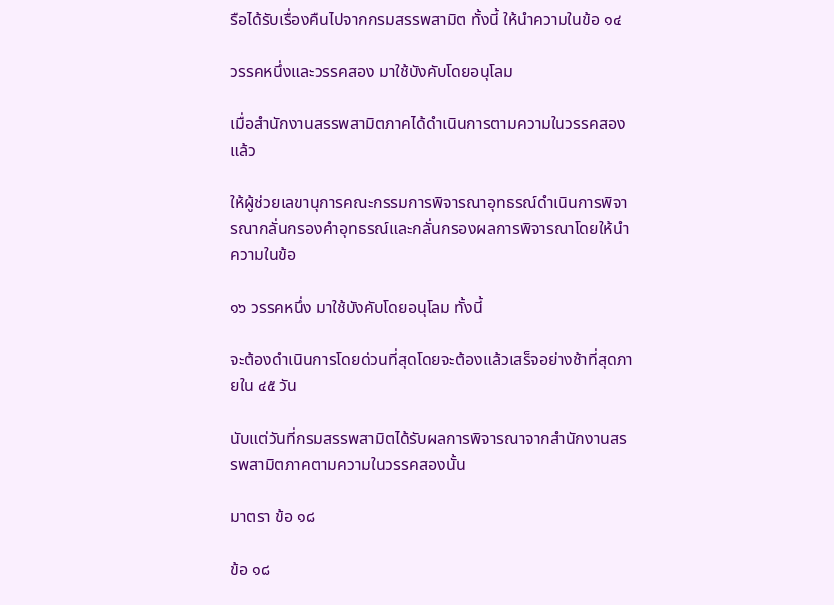รือได้รับเรื่องคืนไปจากกรมสรรพสามิต ทั้งนี้ ให้นำความในข้อ ๑๔

วรรคหนึ่งและวรรคสอง มาใช้บังคับโดยอนุโลม

เมื่อสำนักงานสรรพสามิตภาคได้ดำเนินการตามความในวรรคสองแล้ว

ให้ผู้ช่วยเลขานุการคณะกรรมการพิจารณาอุทธรณ์ดำเนินการพิจารณากลั่นกรองคำอุทธรณ์และกลั่นกรองผลการพิจารณาโดยให้นำความในข้อ

๑๖ วรรคหนึ่ง มาใช้บังคับโดยอนุโลม ทั้งนี้

จะต้องดำเนินการโดยด่วนที่สุดโดยจะต้องแล้วเสร็จอย่างช้าที่สุดภายใน ๔๕ วัน

นับแต่วันที่กรมสรรพสามิตได้รับผลการพิจารณาจากสำนักงานสรรพสามิตภาคตามความในวรรคสองนั้น

มาตรา ข้อ ๑๘

ข้อ ๑๘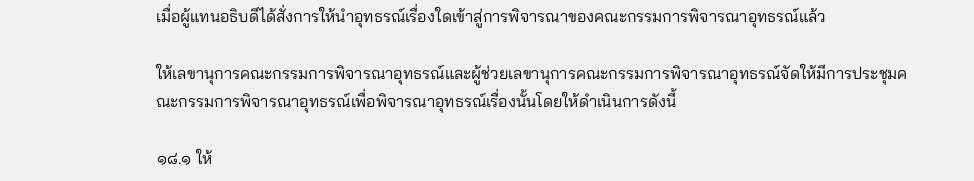เมื่อผู้แทนอธิบดีได้สั่งการให้นำอุทธรณ์เรื่องใดเข้าสู่การพิจารณาของคณะกรรมการพิจารณาอุทธรณ์แล้ว

ให้เลขานุการคณะกรรมการพิจารณาอุทธรณ์และผู้ช่วยเลขานุการคณะกรรมการพิจารณาอุทธรณ์จัดให้มีการประชุมคณะกรรมการพิจารณาอุทธรณ์เพื่อพิจารณาอุทธรณ์เรื่องนั้นโดยให้ดำเนินการดังนี้

๑๘.๑ ให้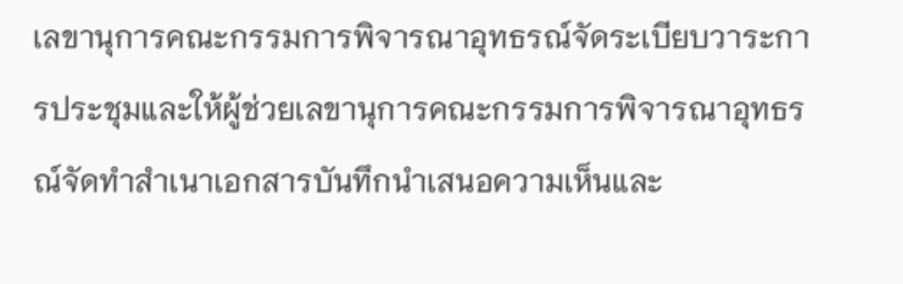เลขานุการคณะกรรมการพิจารณาอุทธรณ์จัดระเบียบวาระการประชุมและให้ผู้ช่วยเลขานุการคณะกรรมการพิจารณาอุทธรณ์จัดทำสำเนาเอกสารบันทึกนำเสนอความเห็นและ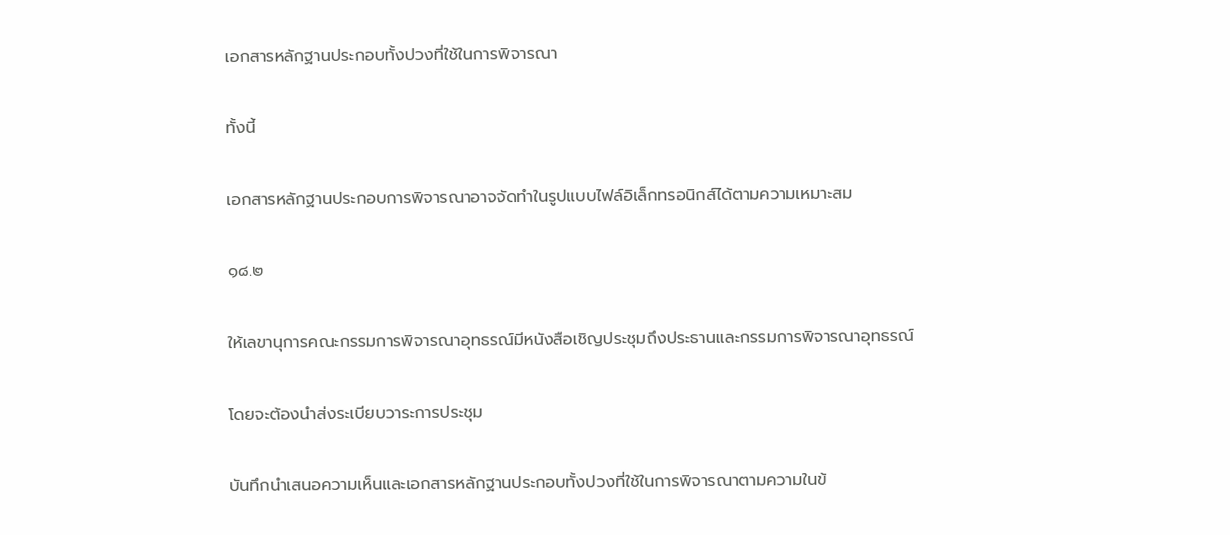เอกสารหลักฐานประกอบทั้งปวงที่ใช้ในการพิจารณา

ทั้งนี้

เอกสารหลักฐานประกอบการพิจารณาอาจจัดทำในรูปแบบไฟล์อิเล็กทรอนิกส์ได้ตามความเหมาะสม

๑๘.๒

ให้เลขานุการคณะกรรมการพิจารณาอุทธรณ์มีหนังสือเชิญประชุมถึงประธานและกรรมการพิจารณาอุทธรณ์

โดยจะต้องนำส่งระเบียบวาระการประชุม

บันทึกนำเสนอความเห็นและเอกสารหลักฐานประกอบทั้งปวงที่ใช้ในการพิจารณาตามความในข้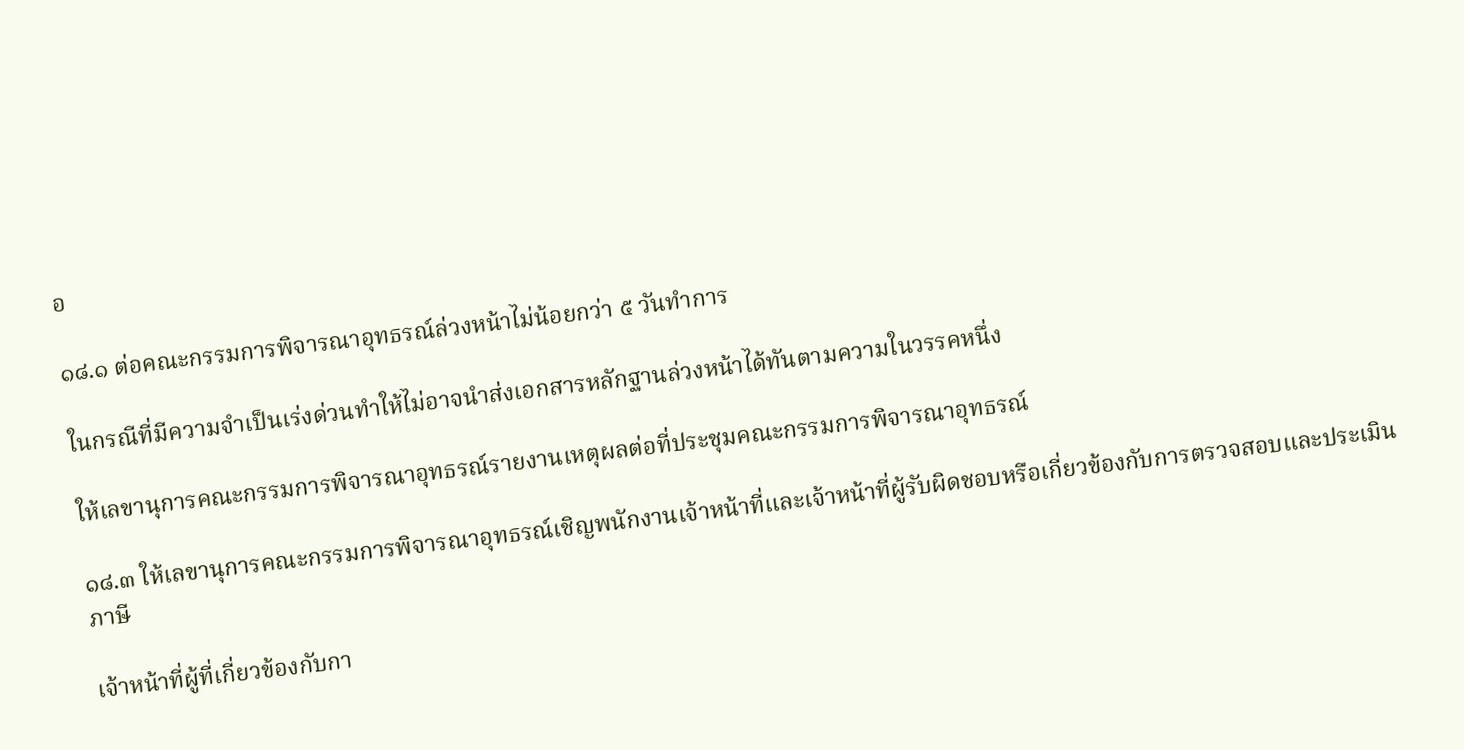อ

๑๘.๑ ต่อคณะกรรมการพิจารณาอุทธรณ์ล่วงหน้าไม่น้อยกว่า ๕ วันทำการ

ในกรณีที่มีความจำเป็นเร่งด่วนทำให้ไม่อาจนำส่งเอกสารหลักฐานล่วงหน้าได้ทันตามความในวรรคหนึ่ง

ให้เลขานุการคณะกรรมการพิจารณาอุทธรณ์รายงานเหตุผลต่อที่ประชุมคณะกรรมการพิจารณาอุทธรณ์

๑๘.๓ ให้เลขานุการคณะกรรมการพิจารณาอุทธรณ์เชิญพนักงานเจ้าหน้าที่และเจ้าหน้าที่ผู้รับผิดชอบหรือเกี่ยวข้องกับการตรวจสอบและประเมินภาษี

เจ้าหน้าที่ผู้ที่เกี่ยวข้องกับกา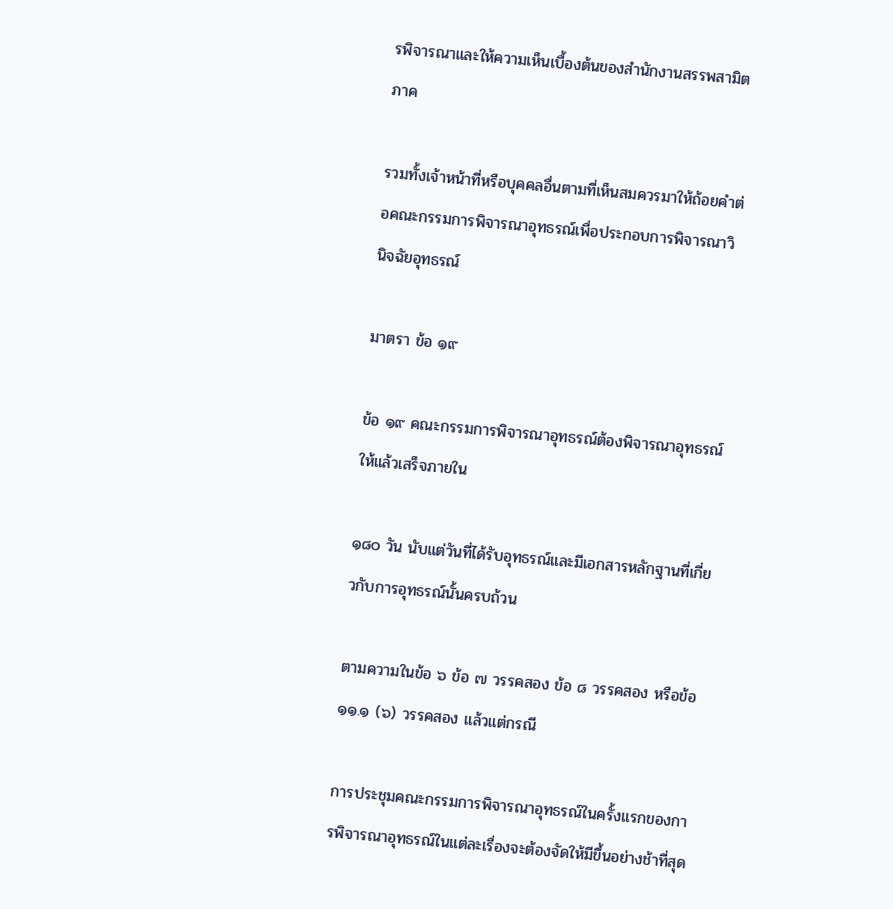รพิจารณาและให้ความเห็นเบื้องต้นของสำนักงานสรรพสามิตภาค

รวมทั้งเจ้าหน้าที่หรือบุคคลอื่นตามที่เห็นสมควรมาให้ถ้อยคำต่อคณะกรรมการพิจารณาอุทธรณ์เพื่อประกอบการพิจารณาวินิจฉัยอุทธรณ์

มาตรา ข้อ ๑๙

ข้อ ๑๙ คณะกรรมการพิจารณาอุทธรณ์ต้องพิจารณาอุทธรณ์ให้แล้วเสร็จภายใน

๑๘๐ วัน นับแต่วันที่ได้รับอุทธรณ์และมีเอกสารหลักฐานที่เกี่ยวกับการอุทธรณ์นั้นครบถ้วน

ตามความในข้อ ๖ ข้อ ๗ วรรคสอง ข้อ ๘ วรรคสอง หรือข้อ ๑๑.๑ (๖) วรรคสอง แล้วแต่กรณี

การประชุมคณะกรรมการพิจารณาอุทธรณ์ในครั้งแรกของการพิจารณาอุทธรณ์ในแต่ละเรื่องจะต้องจัดให้มีขึ้นอย่างช้าที่สุด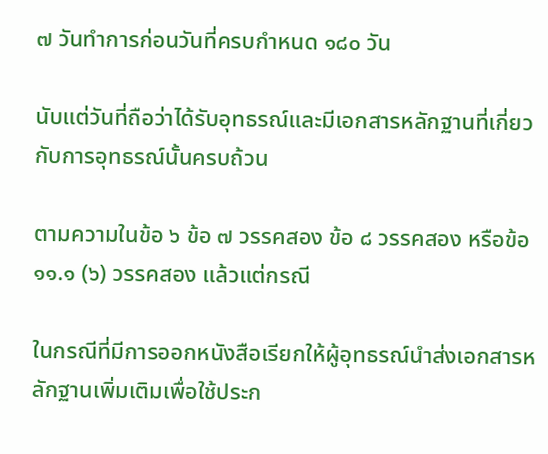๗ วันทำการก่อนวันที่ครบกำหนด ๑๘๐ วัน

นับแต่วันที่ถือว่าได้รับอุทธรณ์และมีเอกสารหลักฐานที่เกี่ยวกับการอุทธรณ์นั้นครบถ้วน

ตามความในข้อ ๖ ข้อ ๗ วรรคสอง ข้อ ๘ วรรคสอง หรือข้อ ๑๑.๑ (๖) วรรคสอง แล้วแต่กรณี

ในกรณีที่มีการออกหนังสือเรียกให้ผู้อุทธรณ์นำส่งเอกสารหลักฐานเพิ่มเติมเพื่อใช้ประก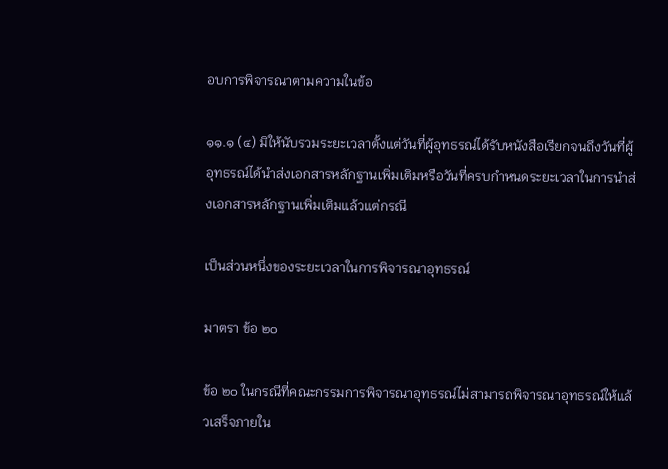อบการพิจารณาตามความในข้อ

๑๑.๑ (๔) มิให้นับรวมระยะเวลาตั้งแต่วันที่ผู้อุทธรณ์ได้รับหนังสือเรียกจนถึงวันที่ผู้อุทธรณ์ได้นำส่งเอกสารหลักฐานเพิ่มเติมหรือวันที่ครบกำหนดระยะเวลาในการนำส่งเอกสารหลักฐานเพิ่มเติมแล้วแต่กรณี

เป็นส่วนหนึ่งของระยะเวลาในการพิจารณาอุทธรณ์

มาตรา ข้อ ๒๐

ข้อ ๒๐ ในกรณีที่คณะกรรมการพิจารณาอุทธรณ์ไม่สามารถพิจารณาอุทธรณ์ให้แล้วเสร็จภายใน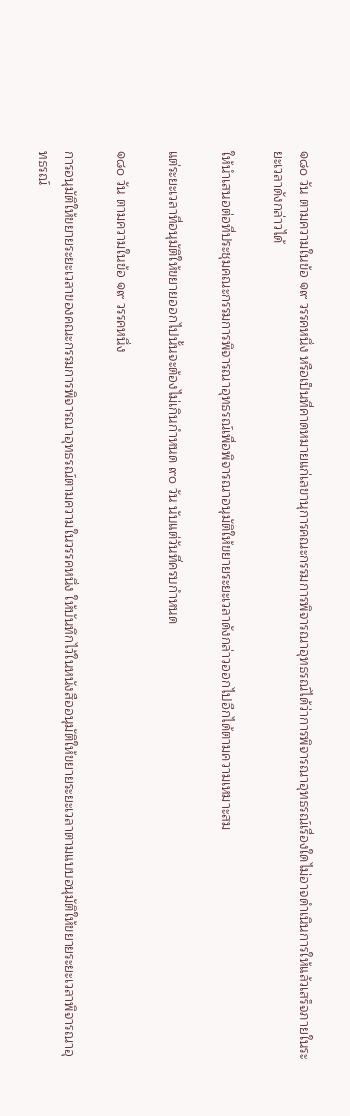๑๘๐ วัน ตามความในข้อ ๑๙ วรรคหนึ่ง หรือเป็นที่คาดหมายแก่เลขานุการคณะกรรมการพิจารณาอุทธรณ์ได้ว่าการพิจารณาอุทธรณ์เรื่องใดไม่อาจดำเนินการให้แล้วเสร็จภายในระยะเวลาดังกล่าวได้

ให้นำเสนอต่อที่ประชุมคณะกรรมการพิจารณาอุทธรณ์เพื่อพิจารณาอนุมัติให้ขยายระยะเวลาดังกล่าวออกไปอีกได้ตามความเหมาะสม

แต่ระยะเวลาที่อนุมัติให้ขยายออกไปนั้นจะต้องไม่เกินกำหนด ๙๐ วัน นับแต่วันที่ครบกำหนด

๑๘๐ วัน ตามความในข้อ ๑๙ วรรคหนึ่ง

การอนุมัติให้ขยายระยะเวลาของคณะกรรมการพิจารณาอุทธรณ์ตามความในวรรคหนึ่ง ให้บันทึกไว้ในหนังสืออนุมัติให้ขยายระยะเวลาตามแบบอนุมัติให้ขยายระยะเวลาพิจารณาอุทธรณ์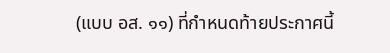(แบบ อส. ๑๑) ที่กำหนดท้ายประกาศนี้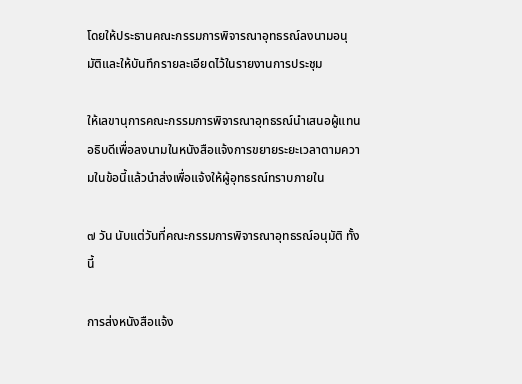โดยให้ประธานคณะกรรมการพิจารณาอุทธรณ์ลงนามอนุมัติและให้บันทึกรายละเอียดไว้ในรายงานการประชุม

ให้เลขานุการคณะกรรมการพิจารณาอุทธรณ์นำเสนอผู้แทนอธิบดีเพื่อลงนามในหนังสือแจ้งการขยายระยะเวลาตามความในข้อนี้แล้วนำส่งเพื่อแจ้งให้ผู้อุทธรณ์ทราบภายใน

๗ วัน นับแต่วันที่คณะกรรมการพิจารณาอุทธรณ์อนุมัติ ทั้งนี้

การส่งหนังสือแจ้ง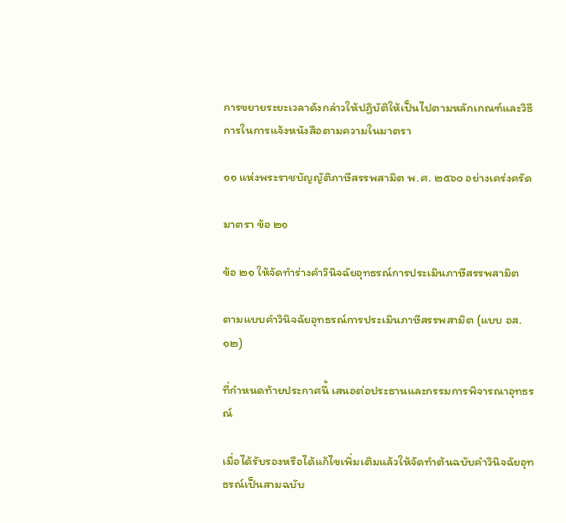การขยายระยะเวลาดังกล่าวให้ปฏิบัติให้เป็นไปตามหลักเกณฑ์และวิธีการในการแจ้งหนังสือตามความในมาตรา

๑๑ แห่งพระราชบัญญัติภาษีสรรพสามิต พ.ศ. ๒๕๖๐ อย่างเคร่งครัด

มาตรา ข้อ ๒๑

ข้อ ๒๑ ให้จัดทำร่างคำวินิจฉัยอุทธรณ์การประเมินภาษีสรรพสามิต

ตามแบบคำวินิจฉัยอุทธรณ์การประเมินภาษีสรรพสามิต (แบบ อส. ๑๒)

ที่กำหนดท้ายประกาศนี้ เสนอต่อประธานและกรรมการพิจารณาอุทธรณ์

เมื่อได้รับรองหรือได้แก้ไขเพิ่มเติมแล้วให้จัดทำต้นฉบับคำวินิจฉัยอุทธรณ์เป็นสามฉบับ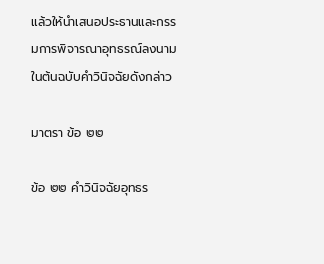แล้วให้นำเสนอประธานและกรรมการพิจารณาอุทธรณ์ลงนามในต้นฉบับคำวินิจฉัยดังกล่าว

มาตรา ข้อ ๒๒

ข้อ ๒๒ คำวินิจฉัยอุทธร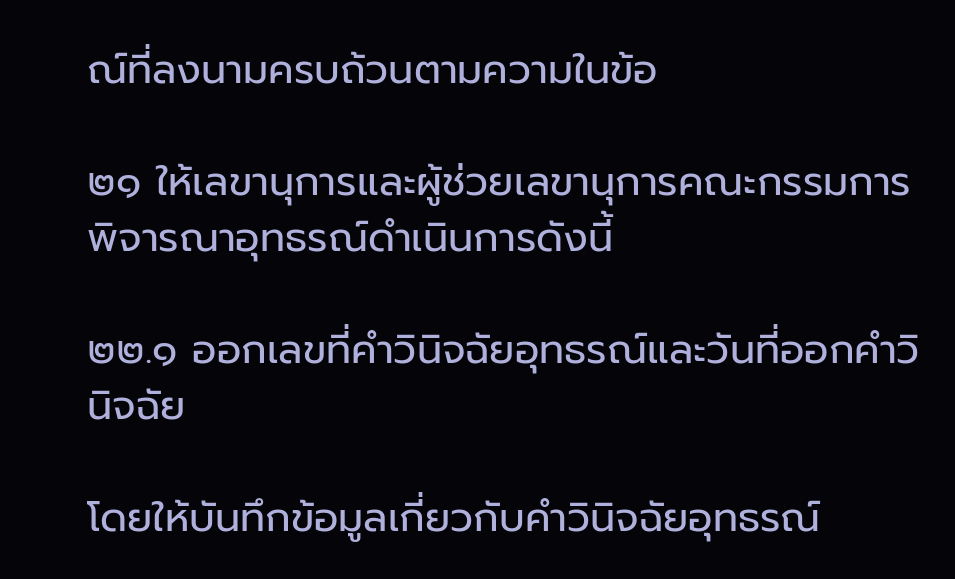ณ์ที่ลงนามครบถ้วนตามความในข้อ

๒๑ ให้เลขานุการและผู้ช่วยเลขานุการคณะกรรมการพิจารณาอุทธรณ์ดำเนินการดังนี้

๒๒.๑ ออกเลขที่คำวินิจฉัยอุทธรณ์และวันที่ออกคำวินิจฉัย

โดยให้บันทึกข้อมูลเกี่ยวกับคำวินิจฉัยอุทธรณ์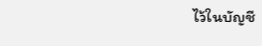ไว้ในบัญชี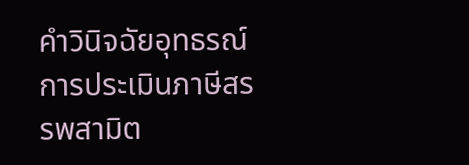คำวินิจฉัยอุทธรณ์การประเมินภาษีสรรพสามิต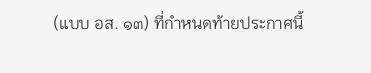(แบบ อส. ๑๓) ที่กำหนดท้ายประกาศนี้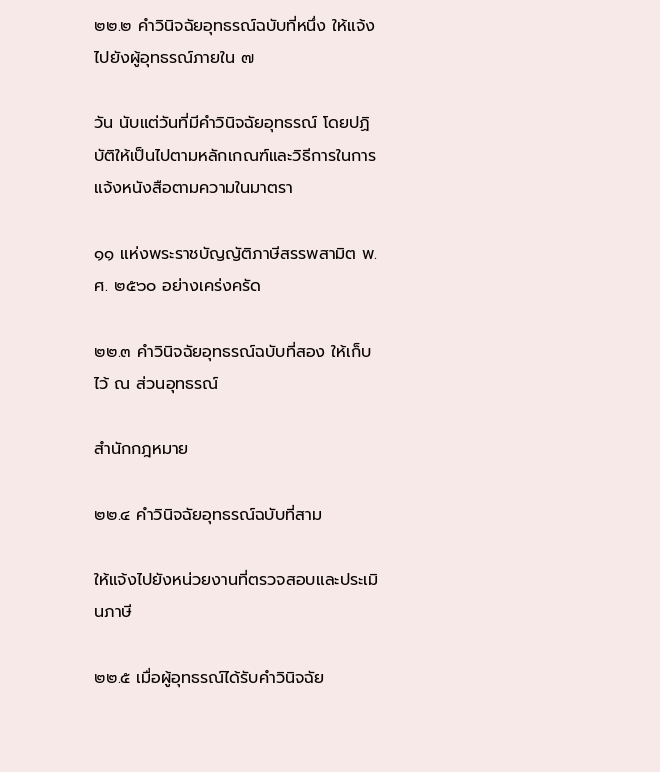๒๒.๒ คำวินิจฉัยอุทธรณ์ฉบับที่หนึ่ง ให้แจ้งไปยังผู้อุทธรณ์ภายใน ๗

วัน นับแต่วันที่มีคำวินิจฉัยอุทธรณ์ โดยปฏิบัติให้เป็นไปตามหลักเกณฑ์และวิธีการในการแจ้งหนังสือตามความในมาตรา

๑๑ แห่งพระราชบัญญัติภาษีสรรพสามิต พ.ศ. ๒๕๖๐ อย่างเคร่งครัด

๒๒.๓ คำวินิจฉัยอุทธรณ์ฉบับที่สอง ให้เก็บไว้ ณ ส่วนอุทธรณ์

สำนักกฎหมาย

๒๒.๔ คำวินิจฉัยอุทธรณ์ฉบับที่สาม

ให้แจ้งไปยังหน่วยงานที่ตรวจสอบและประเมินภาษี

๒๒.๕ เมื่อผู้อุทธรณ์ได้รับคำวินิจฉัย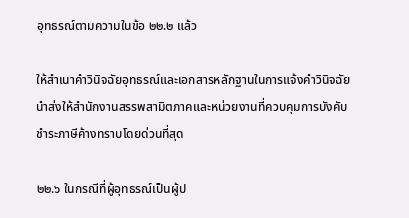อุทธรณ์ตามความในข้อ ๒๒.๒ แล้ว

ให้สำเนาคำวินิจฉัยอุทธรณ์และเอกสารหลักฐานในการแจ้งคำวินิจฉัยนำส่งให้สำนักงานสรรพสามิตภาคและหน่วยงานที่ควบคุมการบังคับชำระภาษีค้างทราบโดยด่วนที่สุด

๒๒.๖ ในกรณีที่ผู้อุทธรณ์เป็นผู้ป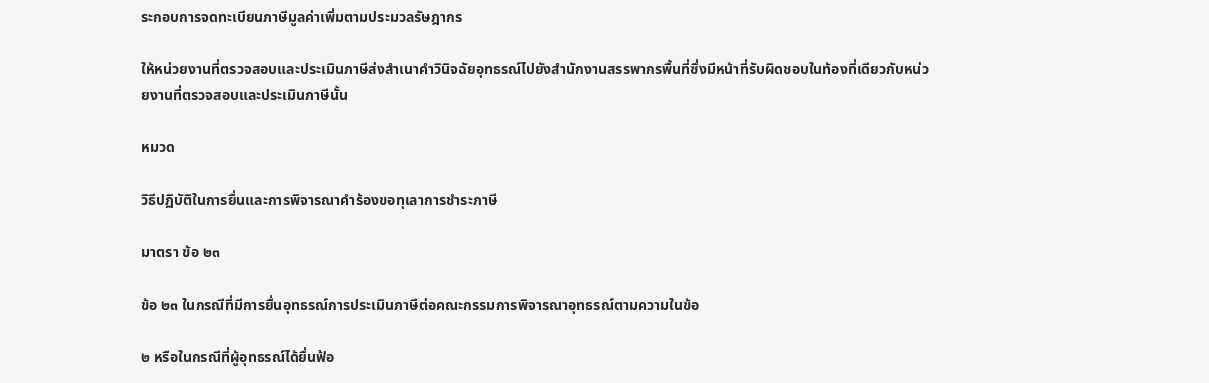ระกอบการจดทะเบียนภาษีมูลค่าเพิ่มตามประมวลรัษฎากร

ให้หน่วยงานที่ตรวจสอบและประเมินภาษีส่งสำเนาคำวินิจฉัยอุทธรณ์ไปยังสำนักงานสรรพากรพื้นที่ซึ่งมีหน้าที่รับผิดชอบในท้องที่เดียวกับหน่วยงานที่ตรวจสอบและประเมินภาษีนั้น

หมวด

วิธีปฏิบัติในการยื่นและการพิจารณาคำร้องขอทุเลาการชำระภาษี

มาตรา ข้อ ๒๓

ข้อ ๒๓ ในกรณีที่มีการยื่นอุทธรณ์การประเมินภาษีต่อคณะกรรมการพิจารณาอุทธรณ์ตามความในข้อ

๒ หรือในกรณีที่ผู้อุทธรณ์ได้ยื่นฟ้อ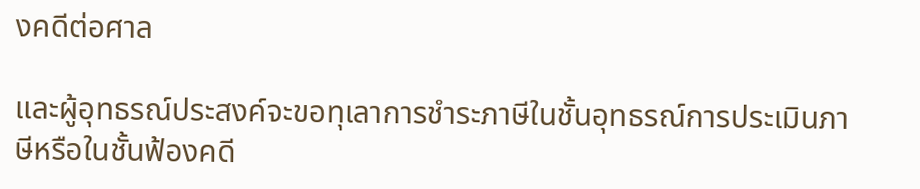งคดีต่อศาล

และผู้อุทธรณ์ประสงค์จะขอทุเลาการชำระภาษีในชั้นอุทธรณ์การประเมินภาษีหรือในชั้นฟ้องคดี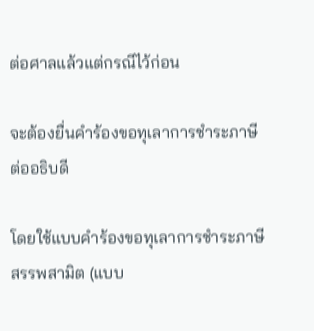ต่อศาลแล้วแต่กรณีไว้ก่อน

จะต้องยื่นคำร้องขอทุเลาการชำระภาษีต่ออธิบดี

โดยใช้แบบคำร้องขอทุเลาการชำระภาษีสรรพสามิต (แบบ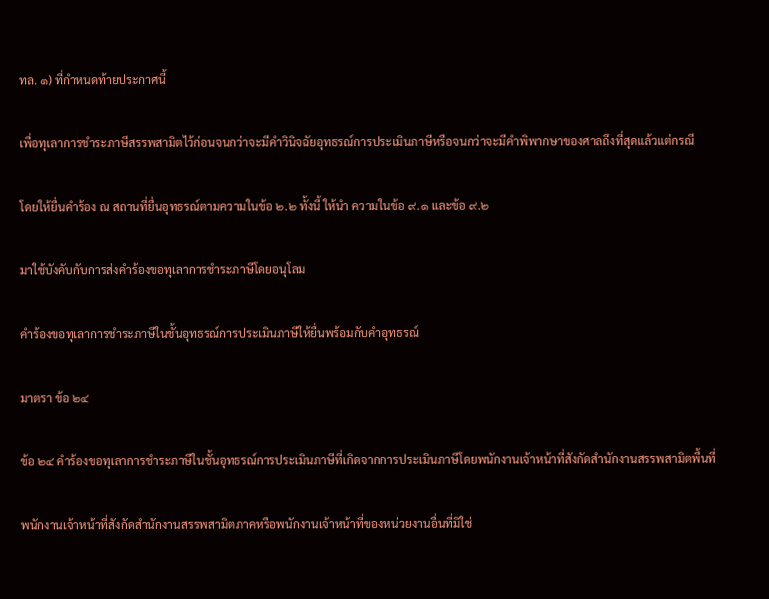ทล. ๑) ที่กำหนดท้ายประกาศนี้

เพื่อทุเลาการชำระภาษีสรรพสามิตไว้ก่อนจนกว่าจะมีคำวินิจฉัยอุทธรณ์การประเมินภาษีหรือจนกว่าจะมีคำพิพากษาของศาลถึงที่สุดแล้วแต่กรณี

โดยให้ยื่นคำร้อง ณ สถานที่ยื่นอุทธรณ์ตามความในข้อ ๒.๒ ทั้งนี้ ให้นำ ความในข้อ ๙.๑ และข้อ ๙.๒

มาใช้บังคับกับการส่งคำร้องขอทุเลาการชำระภาษีโดยอนุโลม

คำร้องขอทุเลาการชำระภาษีในชั้นอุทธรณ์การประเมินภาษีให้ยื่นพร้อมกับคำอุทธรณ์

มาตรา ข้อ ๒๔

ข้อ ๒๔ คำร้องขอทุเลาการชำระภาษีในชั้นอุทธรณ์การประเมินภาษีที่เกิดจากการประเมินภาษีโดยพนักงานเจ้าหน้าที่สังกัดสำนักงานสรรพสามิตพื้นที่

พนักงานเจ้าหน้าที่สังกัดสำนักงานสรรพสามิตภาคหรือพนักงานเจ้าหน้าที่ของหน่วยงานอื่นที่มิใช่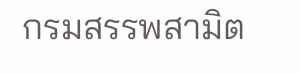กรมสรรพสามิต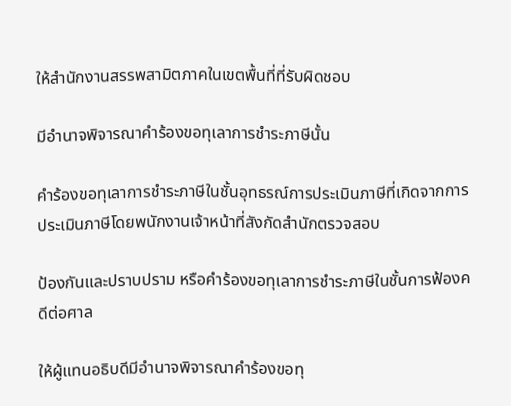ให้สำนักงานสรรพสามิตภาคในเขตพื้นที่ที่รับผิดชอบ

มีอำนาจพิจารณาคำร้องขอทุเลาการชำระภาษีนั้น

คำร้องขอทุเลาการชำระภาษีในชั้นอุทธรณ์การประเมินภาษีที่เกิดจากการประเมินภาษีโดยพนักงานเจ้าหน้าที่สังกัดสำนักตรวจสอบ

ป้องกันและปราบปราม หรือคำร้องขอทุเลาการชำระภาษีในชั้นการฟ้องคดีต่อศาล

ให้ผู้แทนอธิบดีมีอำนาจพิจารณาคำร้องขอทุ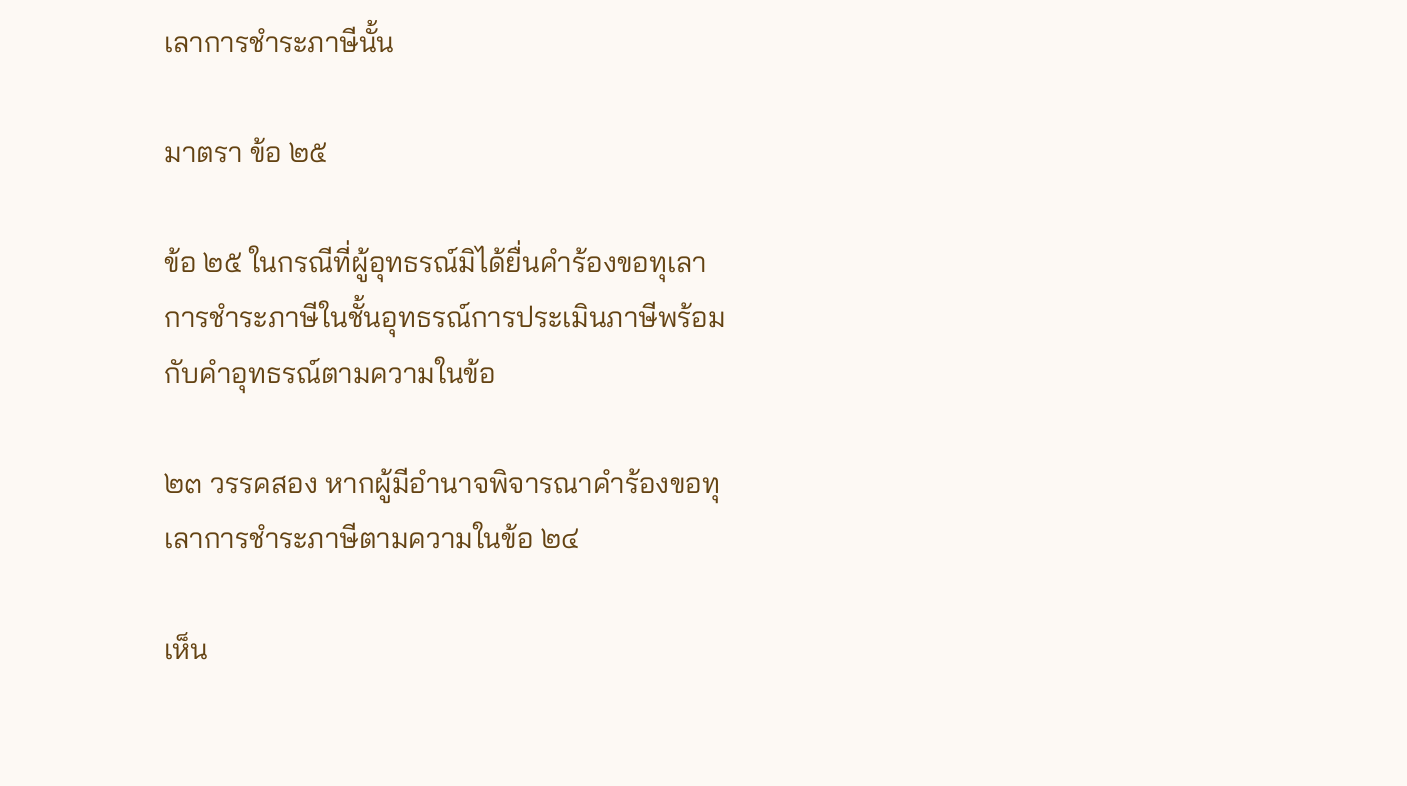เลาการชำระภาษีนั้น

มาตรา ข้อ ๒๕

ข้อ ๒๕ ในกรณีที่ผู้อุทธรณ์มิได้ยื่นคำร้องขอทุเลาการชำระภาษีในชั้นอุทธรณ์การประเมินภาษีพร้อมกับคำอุทธรณ์ตามความในข้อ

๒๓ วรรคสอง หากผู้มีอำนาจพิจารณาคำร้องขอทุเลาการชำระภาษีตามความในข้อ ๒๔

เห็น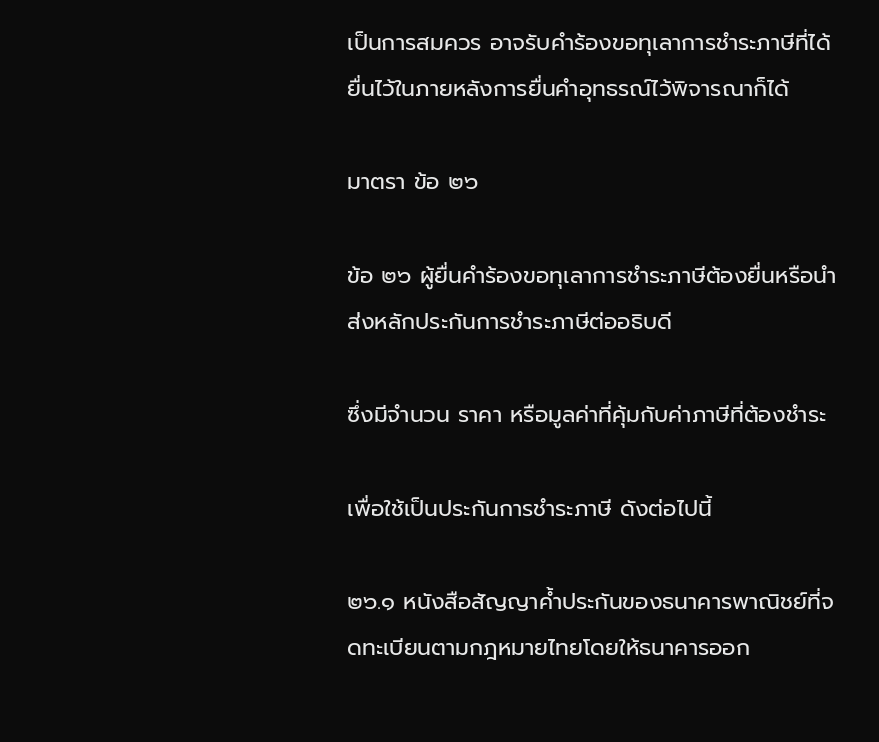เป็นการสมควร อาจรับคำร้องขอทุเลาการชำระภาษีที่ได้ยื่นไว้ในภายหลังการยื่นคำอุทธรณ์ไว้พิจารณาก็ได้

มาตรา ข้อ ๒๖

ข้อ ๒๖ ผู้ยื่นคำร้องขอทุเลาการชำระภาษีต้องยื่นหรือนำส่งหลักประกันการชำระภาษีต่ออธิบดี

ซึ่งมีจำนวน ราคา หรือมูลค่าที่คุ้มกับค่าภาษีที่ต้องชำระ

เพื่อใช้เป็นประกันการชำระภาษี ดังต่อไปนี้

๒๖.๑ หนังสือสัญญาค้ำประกันของธนาคารพาณิชย์ที่จดทะเบียนตามกฎหมายไทยโดยให้ธนาคารออก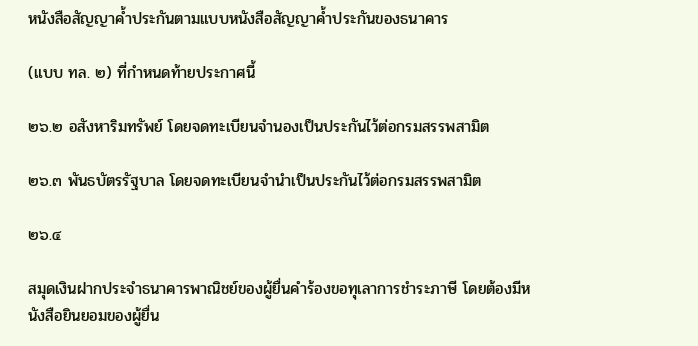หนังสือสัญญาค้ำประกันตามแบบหนังสือสัญญาค้ำประกันของธนาคาร

(แบบ ทล. ๒) ที่กำหนดท้ายประกาศนี้

๒๖.๒ อสังหาริมทรัพย์ โดยจดทะเบียนจำนองเป็นประกันไว้ต่อกรมสรรพสามิต

๒๖.๓ พันธบัตรรัฐบาล โดยจดทะเบียนจำนำเป็นประกันไว้ต่อกรมสรรพสามิต

๒๖.๔

สมุดเงินฝากประจำธนาคารพาณิชย์ของผู้ยื่นคำร้องขอทุเลาการชำระภาษี โดยต้องมีหนังสือยินยอมของผู้ยื่น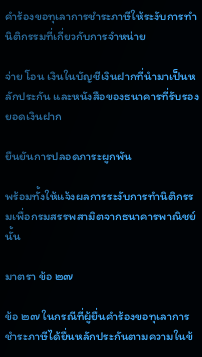คำร้องขอทุเลาการชำระภาษีให้ระงับการทำนิติกรรมที่เกี่ยวกับการจำหน่าย

จ่าย โอน เงินในบัญชีเงินฝากที่นำมาเป็นหลักประกัน และหนังสือของธนาคารที่รับรองยอดเงินฝาก

ยืนยันการปลอดภาระผูกพัน

พร้อมทั้งให้แจ้งผลการระงับการทำนิติกรรมเพื่อกรมสรรพสามิตจากธนาคารพาณิชย์นั้น

มาตรา ข้อ ๒๗

ข้อ ๒๗ ในกรณีที่ผู้ยื่นคำร้องขอทุเลาการชำระภาษีได้ยื่นหลักประกันตามความในข้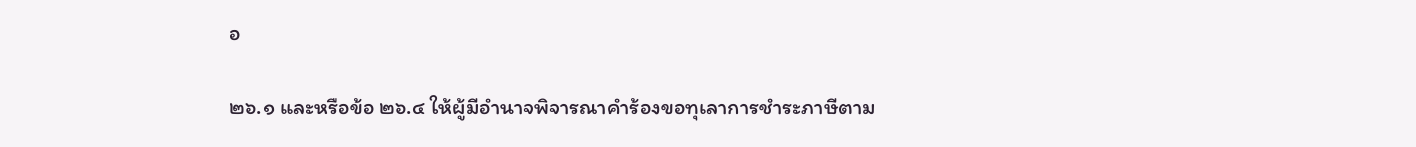อ

๒๖.๑ และหรือข้อ ๒๖.๔ ให้ผู้มีอำนาจพิจารณาคำร้องขอทุเลาการชำระภาษีตาม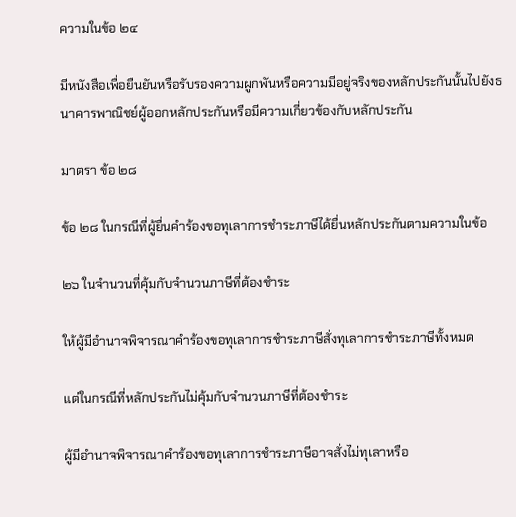ความในข้อ ๒๔

มีหนังสือเพื่อยืนยันหรือรับรองความผูกพันหรือความมีอยู่จริงของหลักประกันนั้นไปยังธนาคารพาณิชย์ผู้ออกหลักประกันหรือมีความเกี่ยวข้องกับหลักประกัน

มาตรา ข้อ ๒๘

ข้อ ๒๘ ในกรณีที่ผู้ยื่นคำร้องขอทุเลาการชำระภาษีได้ยื่นหลักประกันตามความในข้อ

๒๖ ในจำนวนที่คุ้มกับจำนวนภาษีที่ต้องชำระ

ให้ผู้มีอำนาจพิจารณาคำร้องขอทุเลาการชำระภาษีสั่งทุเลาการชำระภาษีทั้งหมด

แต่ในกรณีที่หลักประกันไม่คุ้มกับจำนวนภาษีที่ต้องชำระ

ผู้มีอำนาจพิจารณาคำร้องขอทุเลาการชำระภาษีอาจสั่งไม่ทุเลาหรือ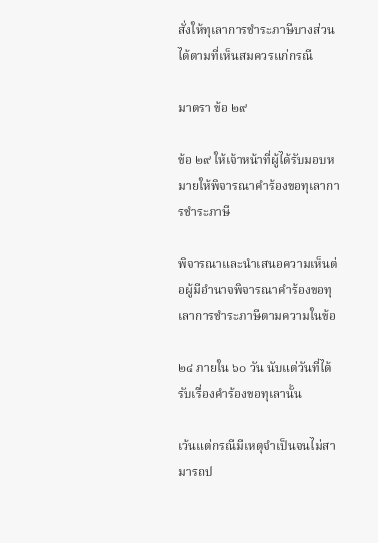สั่งให้ทุเลาการชำระภาษีบางส่วนได้ตามที่เห็นสมควรแก่กรณี

มาตรา ข้อ ๒๙

ข้อ ๒๙ ให้เจ้าหน้าที่ผู้ได้รับมอบหมายให้พิจารณาคำร้องขอทุเลาการชำระภาษี

พิจารณาและนำเสนอความเห็นต่อผู้มีอำนาจพิจารณาคำร้องขอทุเลาการชำระภาษีตามความในข้อ

๒๔ ภายใน ๖๐ วัน นับแต่วันที่ได้รับเรื่องคำร้องขอทุเลานั้น

เว้นแต่กรณีมีเหตุจำเป็นจนไม่สามารถป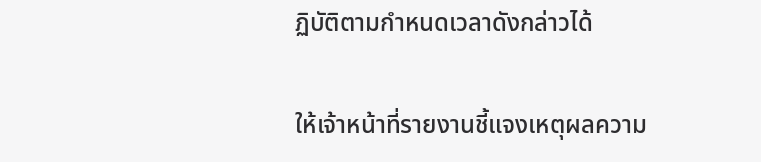ฏิบัติตามกำหนดเวลาดังกล่าวได้

ให้เจ้าหน้าที่รายงานชี้แจงเหตุผลความ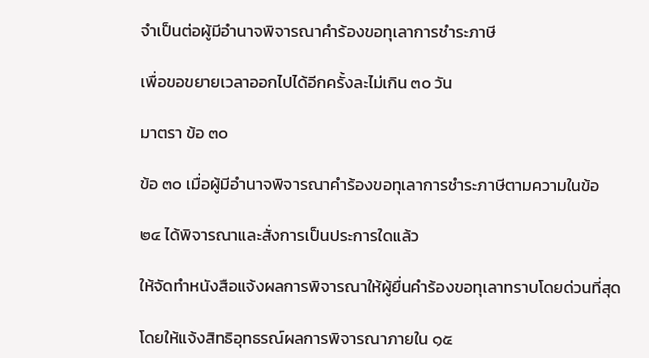จำเป็นต่อผู้มีอำนาจพิจารณาคำร้องขอทุเลาการชำระภาษี

เพื่อขอขยายเวลาออกไปได้อีกครั้งละไม่เกิน ๓๐ วัน

มาตรา ข้อ ๓๐

ข้อ ๓๐ เมื่อผู้มีอำนาจพิจารณาคำร้องขอทุเลาการชำระภาษีตามความในข้อ

๒๔ ได้พิจารณาและสั่งการเป็นประการใดแล้ว

ให้จัดทำหนังสือแจ้งผลการพิจารณาให้ผู้ยื่นคำร้องขอทุเลาทราบโดยด่วนที่สุด

โดยให้แจ้งสิทธิอุทธรณ์ผลการพิจารณาภายใน ๑๕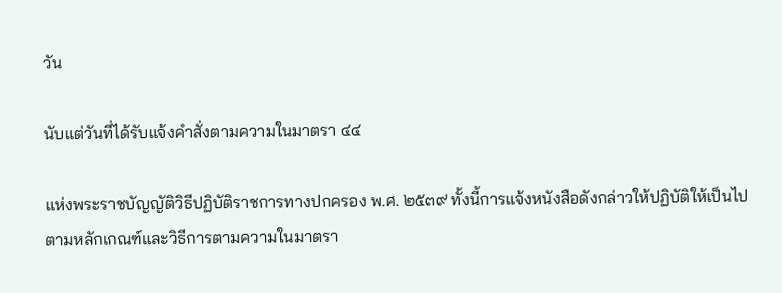วัน

นับแต่วันที่ได้รับแจ้งคำสั่งตามความในมาตรา ๔๔

แห่งพระราชบัญญัติวิธีปฏิบัติราชการทางปกครอง พ.ศ. ๒๕๓๙ ทั้งนี้การแจ้งหนังสือดังกล่าวให้ปฏิบัติให้เป็นไปตามหลักเกณฑ์และวิธีการตามความในมาตรา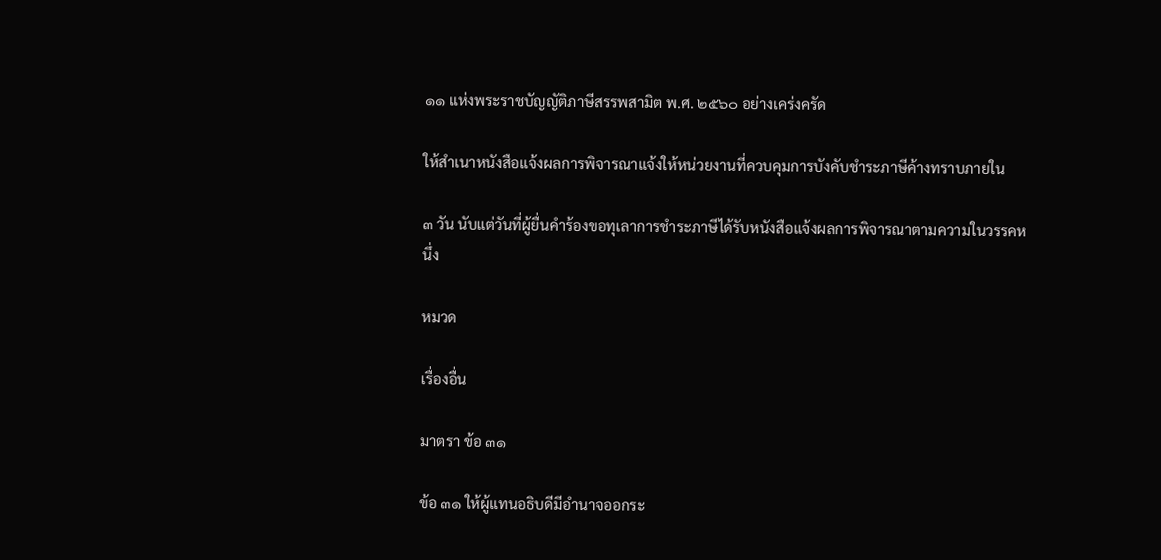๑๑ แห่งพระราชบัญญัติภาษีสรรพสามิต พ.ศ. ๒๕๖๐ อย่างเคร่งครัด

ให้สำเนาหนังสือแจ้งผลการพิจารณาแจ้งให้หน่วยงานที่ควบคุมการบังคับชำระภาษีค้างทราบภายใน

๓ วัน นับแต่วันที่ผู้ยื่นคำร้องขอทุเลาการชำระภาษีได้รับหนังสือแจ้งผลการพิจารณาตามความในวรรคหนึ่ง

หมวด

เรื่องอื่น

มาตรา ข้อ ๓๑

ข้อ ๓๑ ให้ผู้แทนอธิบดีมีอำนาจออกระ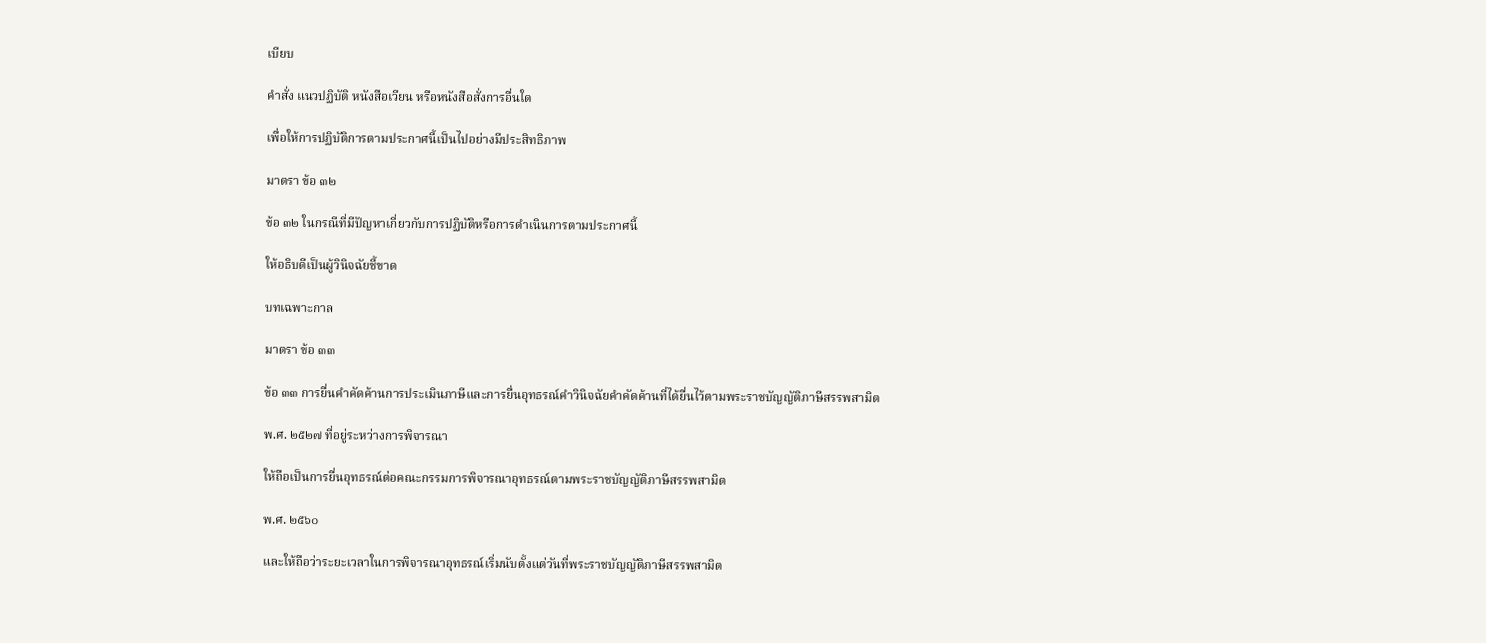เบียบ

คำสั่ง แนวปฏิบัติ หนังสือเวียน หรือหนังสือสั่งการอื่นใด

เพื่อให้การปฏิบัติการตามประกาศนี้เป็นไปอย่างมีประสิทธิภาพ

มาตรา ข้อ ๓๒

ข้อ ๓๒ ในกรณีที่มีปัญหาเกี่ยวกับการปฏิบัติหรือการดำเนินการตามประกาศนี้

ให้อธิบดีเป็นผู้วินิจฉัยชี้ขาด

บทเฉพาะกาล

มาตรา ข้อ ๓๓

ข้อ ๓๓ การยื่นคำคัดค้านการประเมินภาษีและการยื่นอุทธรณ์คำวินิจฉัยคำคัดค้านที่ได้ยื่นไว้ตามพระราชบัญญัติภาษีสรรพสามิต

พ.ศ. ๒๕๒๗ ที่อยู่ระหว่างการพิจารณา

ให้ถือเป็นการยื่นอุทธรณ์ต่อคณะกรรมการพิจารณาอุทธรณ์ตามพระราชบัญญัติภาษีสรรพสามิต

พ.ศ. ๒๕๖๐

และให้ถือว่าระยะเวลาในการพิจารณาอุทธรณ์เริ่มนับตั้งแต่วันที่พระราชบัญญัติภาษีสรรพสามิต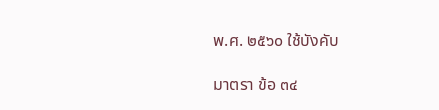พ.ศ. ๒๕๖๐ ใช้บังคับ

มาตรา ข้อ ๓๔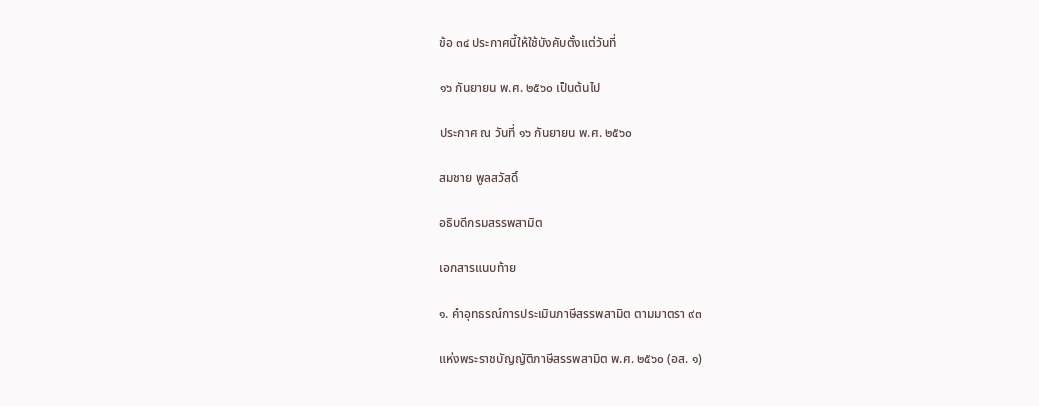ข้อ ๓๔ ประกาศนี้ให้ใช้บังคับตั้งแต่วันที่

๑๖ กันยายน พ.ศ. ๒๕๖๐ เป็นต้นไป

ประกาศ ณ วันที่ ๑๖ กันยายน พ.ศ. ๒๕๖๐

สมชาย พูลสวัสดิ์

อธิบดีกรมสรรพสามิต

เอกสารแนบท้าย

๑. คำอุทธรณ์การประเมินภาษีสรรพสามิต ตามมาตรา ๙๓

แห่งพระราชบัญญัติภาษีสรรพสามิต พ.ศ. ๒๕๖๐ (อส. ๑)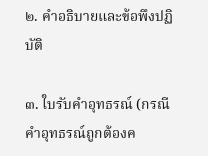๒. คำอธิบายและข้อพึงปฏิบัติ

๓. ใบรับคำอุทธรณ์ (กรณีคำอุทธรณ์ถูกต้องค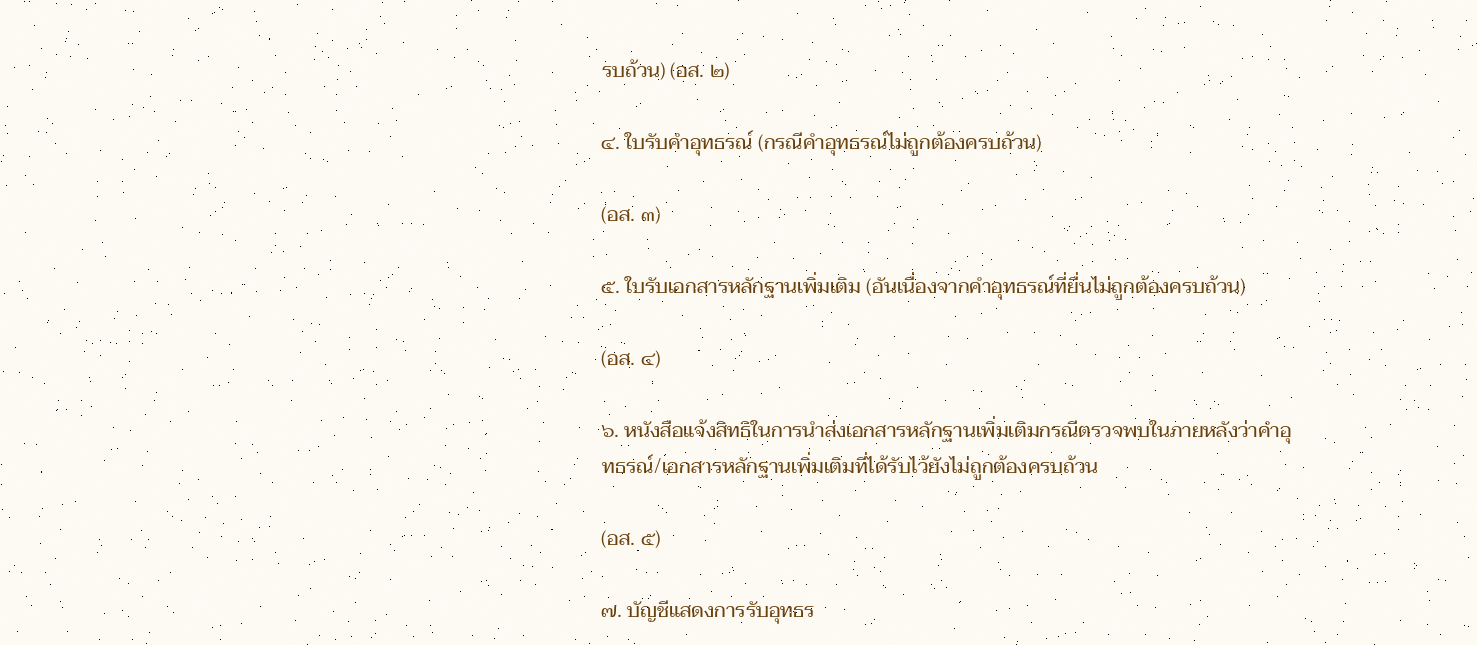รบถ้วน) (อส. ๒)

๔. ใบรับคำอุทธรณ์ (กรณีคำอุทธรณ์ไม่ถูกต้องครบถ้วน)

(อส. ๓)

๕. ใบรับเอกสารหลักฐานเพิ่มเติม (อันเนื่องจากคำอุทธรณ์ที่ยื่นไม่ถูกต้องครบถ้วน)

(อส. ๔)

๖. หนังสือแจ้งสิทธิในการนำส่งเอกสารหลักฐานเพิ่มเติมกรณีตรวจพบในภายหลังว่าคำอุทธรณ์/เอกสารหลักฐานเพิ่มเติมที่ได้รับไว้ยังไม่ถูกต้องครบถ้วน

(อส. ๕)

๗. บัญชีแสดงการรับอุทธร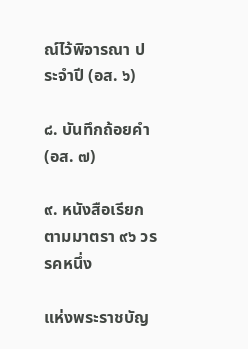ณ์ไว้พิจารณา ประจำปี (อส. ๖)

๘. บันทึกถ้อยคำ (อส. ๗)

๙. หนังสือเรียก ตามมาตรา ๙๖ วรรคหนึ่ง

แห่งพระราชบัญ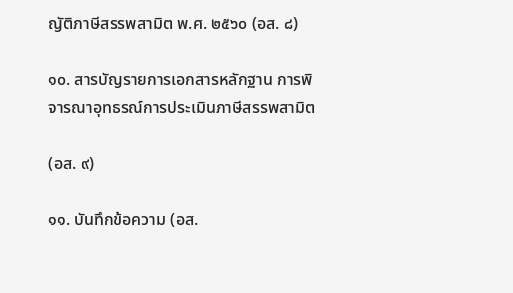ญัติภาษีสรรพสามิต พ.ศ. ๒๕๖๐ (อส. ๘)

๑๐. สารบัญรายการเอกสารหลักฐาน การพิจารณาอุทธรณ์การประเมินภาษีสรรพสามิต

(อส. ๙)

๑๑. บันทึกข้อความ (อส.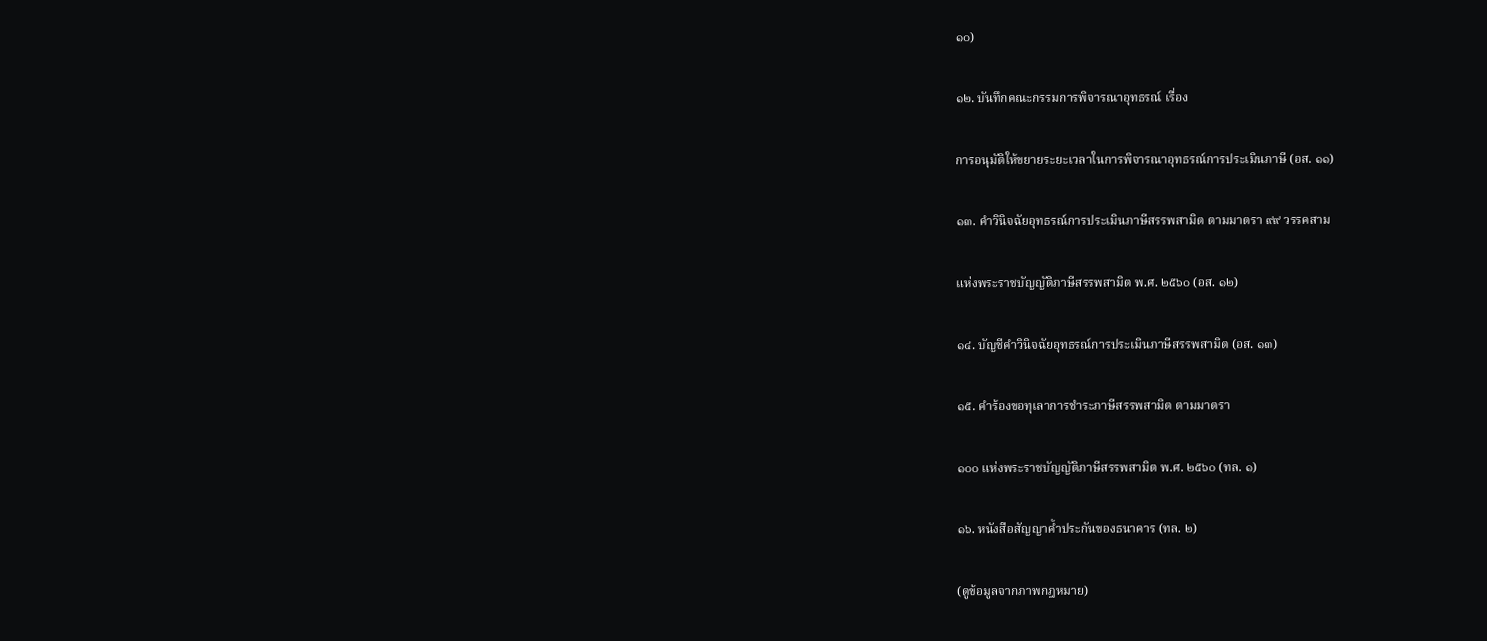๑๐)

๑๒. บันทึกคณะกรรมการพิจารณาอุทธรณ์ เรื่อง

การอนุมัติให้ขยายระยะเวลาในการพิจารณาอุทธรณ์การประเมินภาษี (อส. ๑๑)

๑๓. คำวินิจฉัยอุทธรณ์การประเมินภาษีสรรพสามิต ตามมาตรา ๙๙ วรรคสาม

แห่งพระราชบัญญัติภาษีสรรพสามิต พ.ศ. ๒๕๖๐ (อส. ๑๒)

๑๔. บัญชีคำวินิจฉัยอุทธรณ์การประเมินภาษีสรรพสามิต (อส. ๑๓)

๑๕. คำร้องขอทุเลาการชำระภาษีสรรพสามิต ตามมาตรา

๑๐๐ แห่งพระราชบัญญัติภาษีสรรพสามิต พ.ศ. ๒๕๖๐ (ทล. ๑)

๑๖. หนังสือสัญญาค้ำประกันของธนาคาร (ทล. ๒)

(ดูข้อมูลจากภาพกฎหมาย)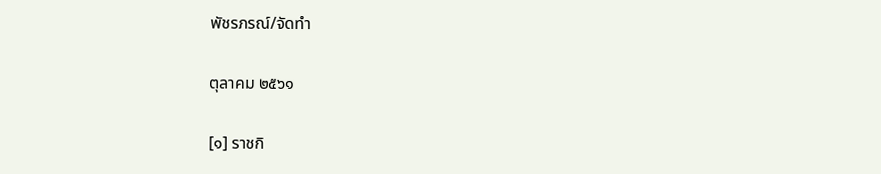พัชรภรณ์/จัดทำ

ตุลาคม ๒๕๖๑

[๑] ราชกิ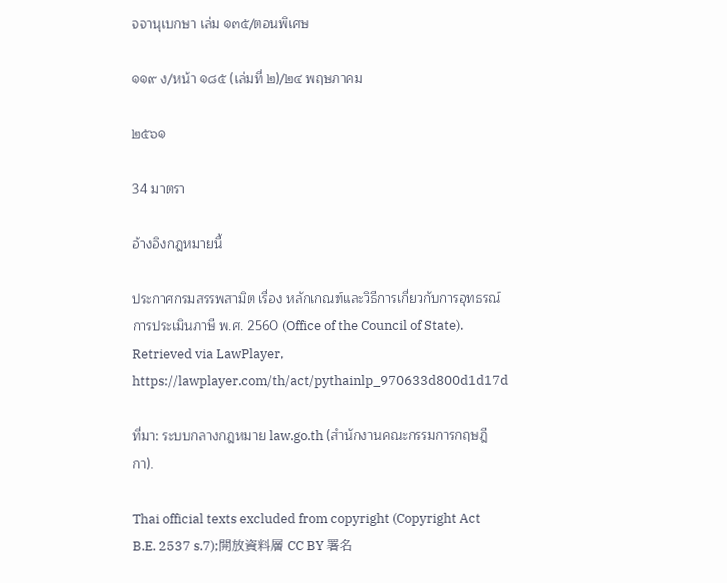จจานุเบกษา เล่ม ๑๓๕/ตอนพิเศษ

๑๑๙ ง/หน้า ๑๘๕ (เล่มที่ ๒)/๒๔ พฤษภาคม

๒๕๖๑

34 มาตรา

อ้างอิงกฎหมายนี้

ประกาศกรมสรรพสามิต เรื่อง หลักเกณฑ์และวิธีการเกี่ยวกับการอุทธรณ์การประเมินภาษี พ.ศ. 2560 (Office of the Council of State). Retrieved via LawPlayer, https://lawplayer.com/th/act/pythainlp_970633d800d1d17d

ที่มา: ระบบกลางกฎหมาย law.go.th (สำนักงานคณะกรรมการกฤษฎีกา).

Thai official texts excluded from copyright (Copyright Act B.E. 2537 s.7);開放資料層 CC BY 署名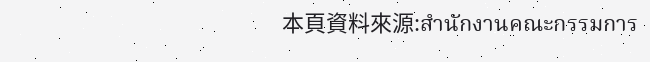本頁資料來源:สำนักงานคณะกรรมการ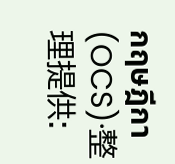กฤษฎีกา (OCS)·整理提供: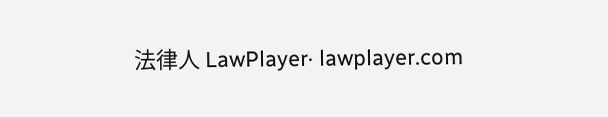法律人 LawPlayer· lawplayer.com